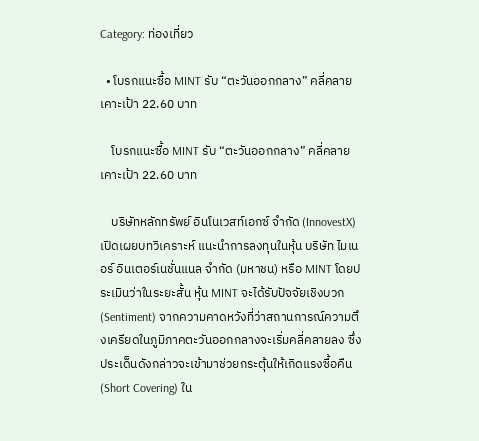Category: ท่องเที่ยว

  • โบรกแนะซื้อ MINT รับ “ตะวันออกกลาง” คลี่คลาย เคาะเป้า 22.60 บาท

    โบรกแนะซื้อ MINT รับ “ตะวันออกกลาง” คลี่คลาย เคาะเป้า 22.60 บาท

    บริษัทหลักทรัพย์ อินโนเวสท์เอกซ์ จำกัด (InnovestX) เปิดเผยบทวิเคราะห์ แนะนำการลงทุนในหุ้น บริษัท ไมเนอร์ อินเตอร์เนชั่นแนล จำกัด (มหาชน) หรือ MINT โดยประเมินว่าในระยะสั้น หุ้น MINT จะได้รับปัจจัยเชิงบวก (Sentiment) จากความคาดหวังที่ว่าสถานการณ์ความตึงเครียดในภูมิภาคตะวันออกกลางจะเริ่มคลี่คลายลง ซึ่งประเด็นดังกล่าวจะเข้ามาช่วยกระตุ้นให้เกิดแรงซื้อคืน (Short Covering) ใน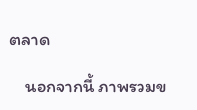ตลาด

    นอกจากนี้ ภาพรวมข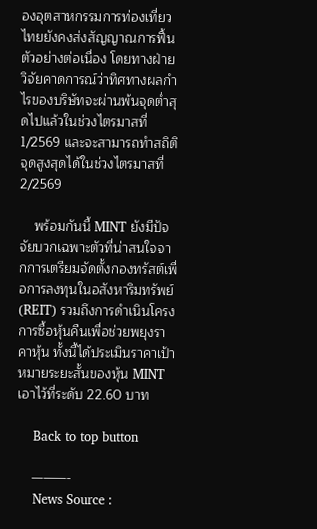องอุตสาหกรรมการท่องเที่ยวไทยยังคงส่งสัญญาณการฟื้นตัวอย่างต่อเนื่อง โดยทางฝ่ายวิจัยคาดการณ์ว่าทิศทางผลกำไรของบริษัทจะผ่านพ้นจุดต่ำสุดไปแล้วในช่วงไตรมาสที่ 1/2569 และจะสามารถทำสถิติจุดสูงสุดได้ในช่วงไตรมาสที่ 2/2569

    พร้อมกันนี้ MINT ยังมีปัจจัยบวกเฉพาะตัวที่น่าสนใจจากการเตรียมจัดตั้งกองทรัสต์เพื่อการลงทุนในอสังหาริมทรัพย์ (REIT) รวมถึงการดำเนินโครงการซื้อหุ้นคืนเพื่อช่วยพยุงราคาหุ้น ทั้งนี้ได้ประเมินราคาเป้าหมายระยะสั้นของหุ้น MINT เอาไว้ที่ระดับ 22.60 บาท

    Back to top button

    ———-
    News Source :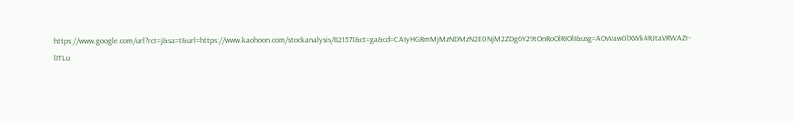https://www.google.com/url?rct=j&sa=t&url=https://www.kaohoon.com/stockanalysis/821571&ct=ga&cd=CAIyHGRmMjMzNDMzN2E0NjM2ZDg6Y29tOnRoOlRIOlI&usg=AOvVaw0lXWk4RJtaVRWAZr-lITLu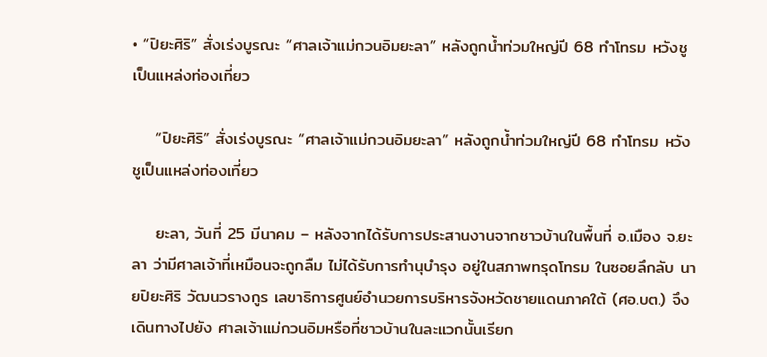• “ปิยะศิริ” สั่งเร่งบูรณะ “ศาลเจ้าแม่กวนอิมยะลา” หลังถูกน้ำท่วมใหญ่ปี 68 ทำโทรม หวังชูเป็นแหล่งท่องเที่ยว

    “ปิยะศิริ” สั่งเร่งบูรณะ “ศาลเจ้าแม่กวนอิมยะลา” หลังถูกน้ำท่วมใหญ่ปี 68 ทำโทรม หวังชูเป็นแหล่งท่องเที่ยว

    ยะลา, วันที่ 25 มีนาคม – หลังจากได้รับการประสานงานจากชาวบ้านในพื้นที่ อ.เมือง จ.ยะลา ว่ามีศาลเจ้าที่เหมือนจะถูกลืม ไม่ได้รับการทำนุบำรุง อยู่ในสภาพทรุดโทรม ในซอยลึกลับ นายปิยะศิริ วัฒนวรางกูร เลขาธิการศูนย์อำนวยการบริหารจังหวัดชายแดนภาคใต้ (ศอ.บต.) จึงเดินทางไปยัง ศาลเจ้าแม่กวนอิมหรือที่ชาวบ้านในละแวกนั้นเรียก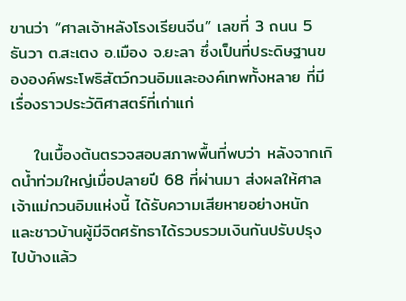ขานว่า “ศาลเจ้าหลังโรงเรียนจีน” เลขที่ 3 ถนน 5 ธันวา ต.สะเตง อ.เมือง จ.ยะลา ซึ่งเป็นที่ประดิษฐานขององค์พระโพธิสัตว์กวนอิมและองค์เทพทั้งหลาย ที่มีเรื่องราวประวัติศาสตร์ที่เก่าแก่

    ในเบื้องต้นตรวจสอบสภาพพื้นที่พบว่า หลังจากเกิดน้ำท่วมใหญ่เมื่อปลายปี 68 ที่ผ่านมา ส่งผลให้ศาลเจ้าแม่กวนอิมแห่งนี้ ได้รับความเสียหายอย่างหนัก และชาวบ้านผู้มีจิตศรัทธาได้รวบรวมเงินกันปรับปรุงไปบ้างแล้ว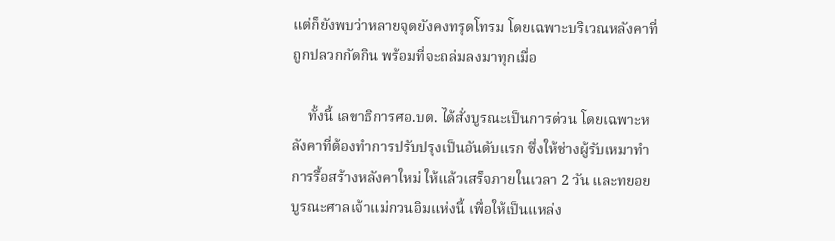แต่ก็ยังพบว่าหลายจุดยังคงทรุดโทรม โดยเฉพาะบริเวณหลังคาที่ถูกปลวกกัดกิน พร้อมที่จะถล่มลงมาทุกเมื่อ

    ทั้งนี้ เลขาธิการศอ.บต. ได้สั่งบูรณะเป็นการด่วน โดยเฉพาะหลังคาที่ต้องทำการปรับปรุงเป็นอันดับแรก ซึ่งให้ช่างผู้รับเหมาทำการรื้อสร้างหลังคาใหม่ ให้แล้วเสร็จภายในเวลา 2 วัน และทยอยบูรณะศาลเจ้าแม่กวนอิมแห่งนี้ เพื่อให้เป็นแหล่ง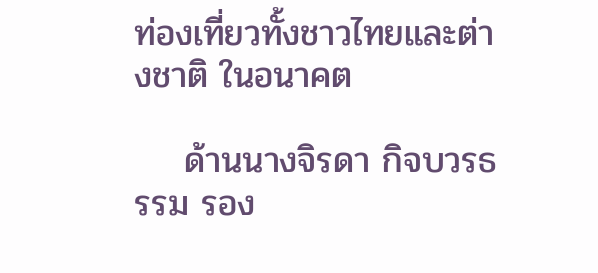ท่องเที่ยวทั้งชาวไทยและต่างชาติ ในอนาคต

    ด้านนางจิรดา กิจบวรธรรม รอง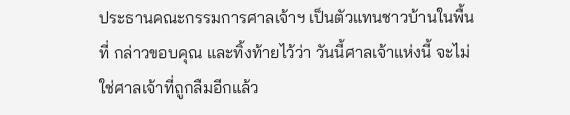ประธานคณะกรรมการศาลเจ้าฯ เป็นตัวแทนชาวบ้านในพื้นที่ กล่าวขอบคุณ และทิ้งท้ายไว้ว่า วันนี้ศาลเจ้าแห่งนี้ จะไม่ใช่ศาลเจ้าที่ถูกลืมอีกแล้ว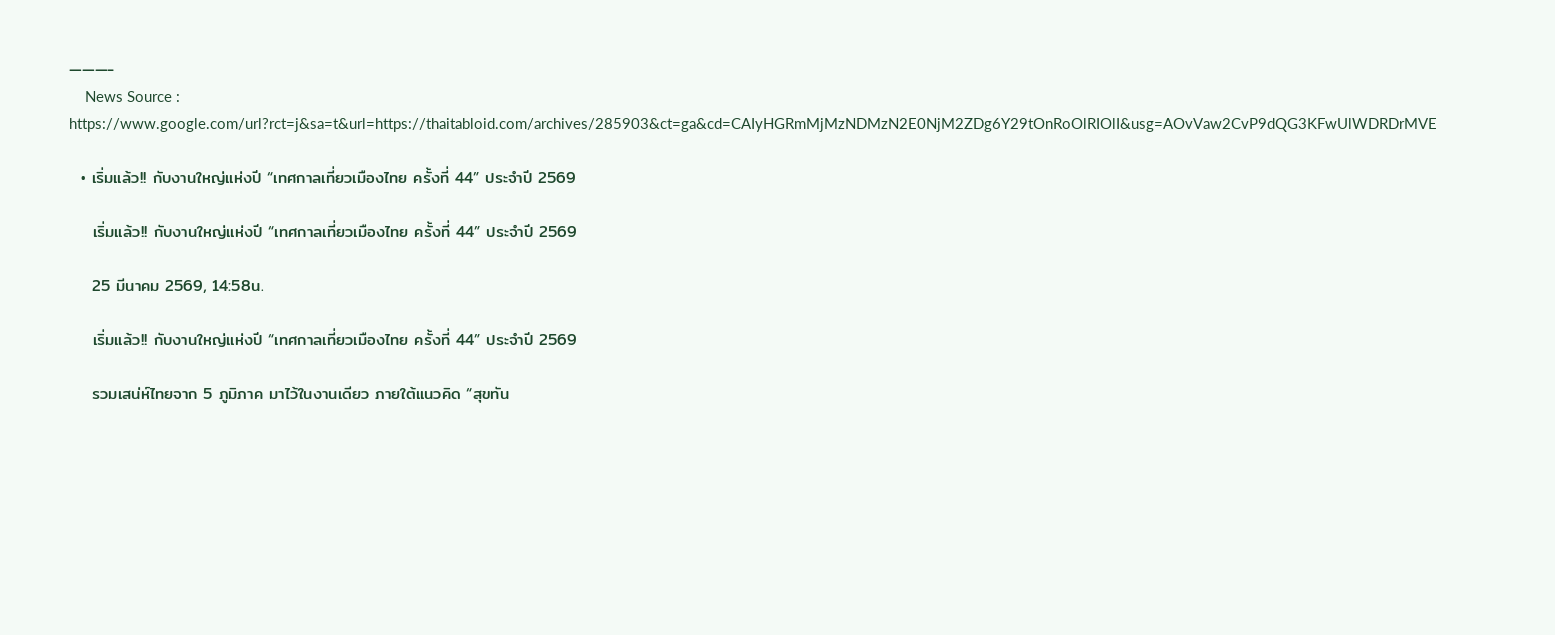———-
    News Source : https://www.google.com/url?rct=j&sa=t&url=https://thaitabloid.com/archives/285903&ct=ga&cd=CAIyHGRmMjMzNDMzN2E0NjM2ZDg6Y29tOnRoOlRIOlI&usg=AOvVaw2CvP9dQG3KFwUlWDRDrMVE

  • เริ่มแล้ว!! กับงานใหญ่แห่งปี “เทศกาลเที่ยวเมืองไทย ครั้งที่ 44” ประจำปี 2569

    เริ่มแล้ว!! กับงานใหญ่แห่งปี “เทศกาลเที่ยวเมืองไทย ครั้งที่ 44” ประจำปี 2569

    25 มีนาคม 2569, 14:58น.

    เริ่มแล้ว!! กับงานใหญ่แห่งปี “เทศกาลเที่ยวเมืองไทย ครั้งที่ 44” ประจำปี 2569

    รวมเสน่ห์ไทยจาก 5 ภูมิภาค มาไว้ในงานเดียว ภายใต้แนวคิด “สุขทัน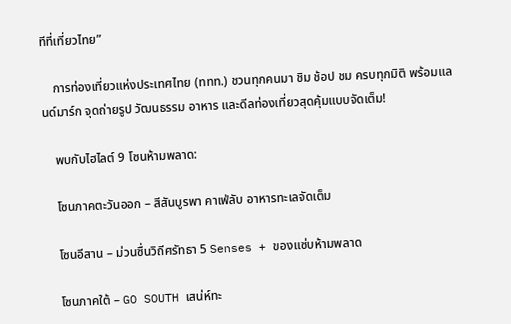ทีที่เที่ยวไทย”

    การท่องเที่ยวแห่งประเทศไทย (ททท.) ชวนทุกคนมา ชิม ช้อป ชม ครบทุกมิติ พร้อมแลนด์มาร์ก จุดถ่ายรูป วัฒนธรรม อาหาร และดีลท่องเที่ยวสุดคุ้มแบบจัดเต็ม!

    พบกับไฮไลต์ 9 โซนห้ามพลาด:

    โซนภาคตะวันออก – สีสันบูรพา คาเฟ่ลับ อาหารทะเลจัดเต็ม

    โซนอีสาน – ม่วนซื่นวิถีศรัทธา 5 Senses + ของแซ่บห้ามพลาด

    โซนภาคใต้ – GO SOUTH เสน่ห์ทะ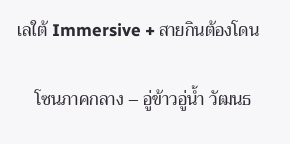เลใต้ Immersive + สายกินต้องโดน

    โซนภาคกลาง – อู่ข้าวอู่น้ำ วัฒนธ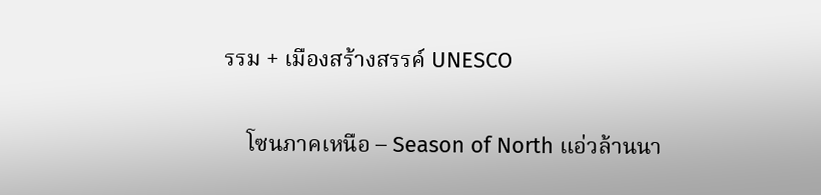รรม + เมืองสร้างสรรค์ UNESCO

    โซนภาคเหนือ – Season of North แอ่วล้านนา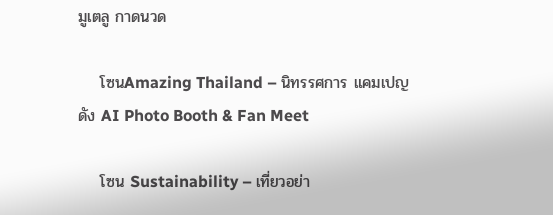มูเตลู กาดนวด

    โซนAmazing Thailand – นิทรรศการ แคมเปญดัง AI Photo Booth & Fan Meet

    โซน Sustainability – เที่ยวอย่า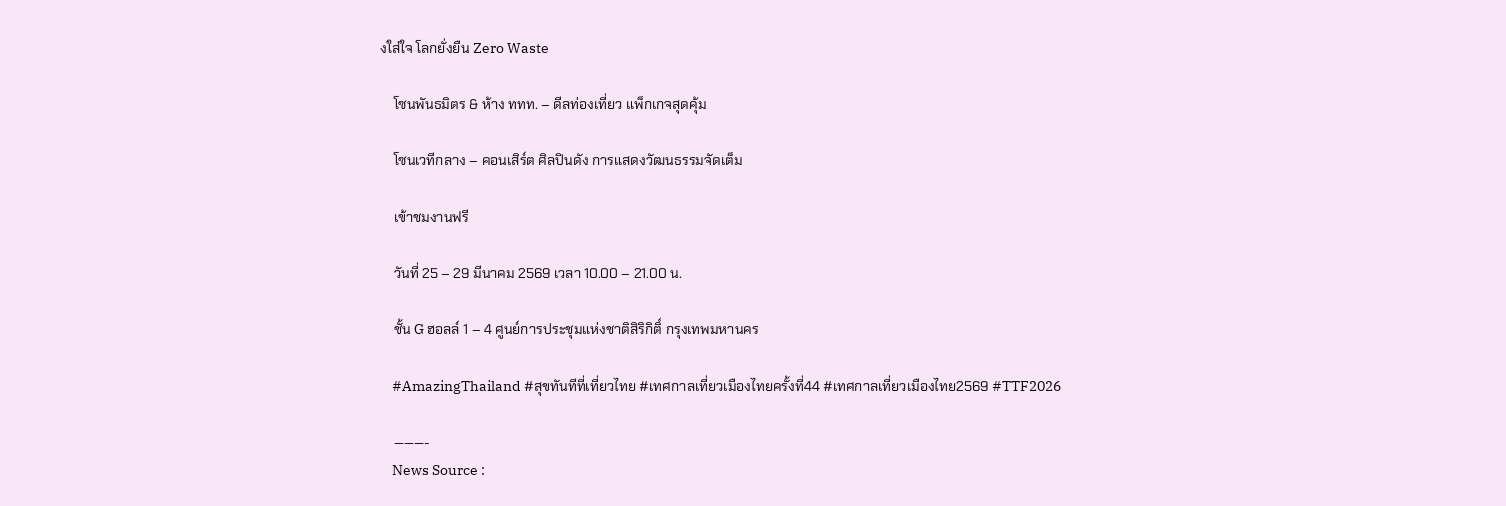งใส่ใจ โลกยั่งยืน Zero Waste

    โซนพันธมิตร & ห้าง ททท. – ดีลท่องเที่ยว แพ็กเกจสุดคุ้ม

    โซนเวทีกลาง – คอนเสิร์ต ศิลปินดัง การแสดงวัฒนธรรมจัดเต็ม

    เข้าชมงานฟรี

    วันที่ 25 – 29 มีนาคม 2569 เวลา 10.00 – 21.00 น.

    ชั้น G ฮอลล์ 1 – 4 ศูนย์การประชุมแห่งชาติสิริกิติ์ กรุงเทพมหานคร

    #AmazingThailand #สุขทันทีที่เที่ยวไทย #เทศกาลเที่ยวเมืองไทยครั้งที่44 #เทศกาลเที่ยวเมืองไทย2569 #TTF2026

    ———-
    News Source :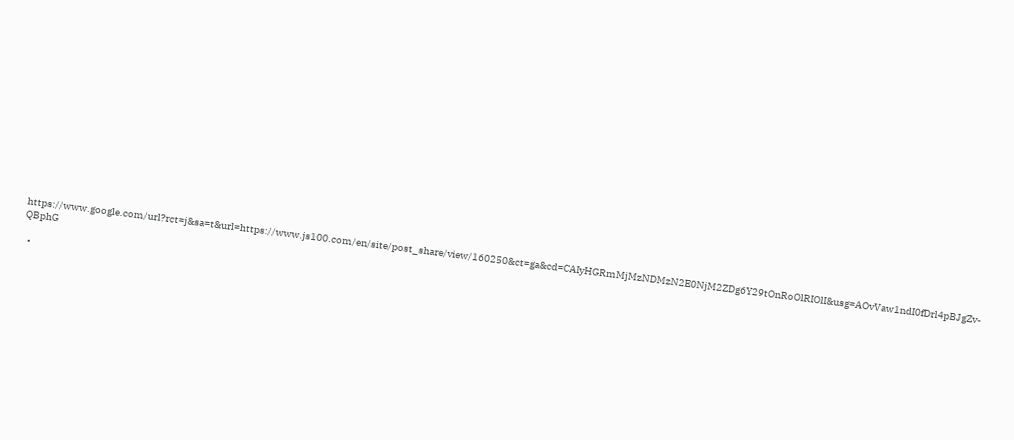https://www.google.com/url?rct=j&sa=t&url=https://www.js100.com/en/site/post_share/view/160250&ct=ga&cd=CAIyHGRmMjMzNDMzN2E0NjM2ZDg6Y29tOnRoOlRIOlI&usg=AOvVaw1ndI0fDrl4pBJgZv-QBphG

  •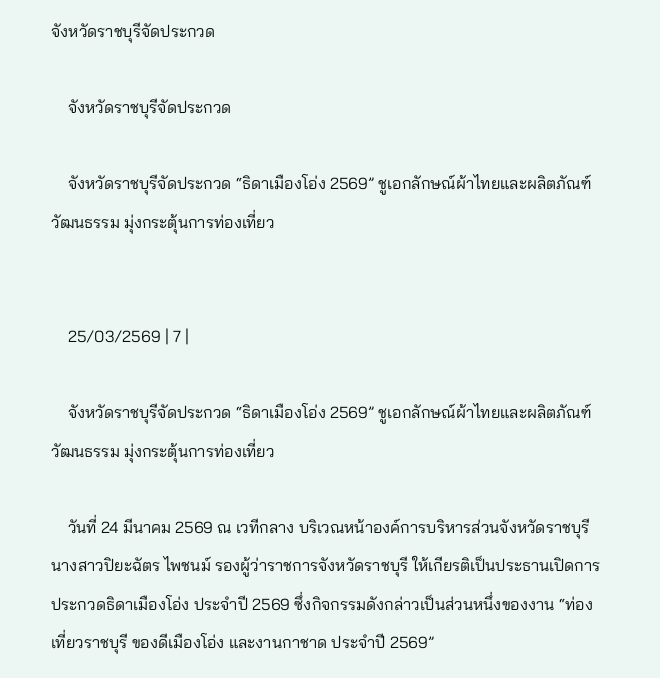จังหวัดราชบุรีจัดประกวด

    จังหวัดราชบุรีจัดประกวด

    จังหวัดราชบุรีจัดประกวด “ธิดาเมืองโอ่ง 2569” ชูเอกลักษณ์ผ้าไทยและผลิตภัณฑ์วัฒนธรรม มุ่งกระตุ้นการท่องเที่ยว


    25/03/2569 | 7 |

    จังหวัดราชบุรีจัดประกวด “ธิดาเมืองโอ่ง 2569” ชูเอกลักษณ์ผ้าไทยและผลิตภัณฑ์วัฒนธรรม มุ่งกระตุ้นการท่องเที่ยว

    วันที่ 24 มีนาคม 2569 ณ เวทีกลาง บริเวณหน้าองค์การบริหารส่วนจังหวัดราชบุรี นางสาวปิยะฉัตร ไพชนม์ รองผู้ว่าราชการจังหวัดราชบุรี ให้เกียรติเป็นประธานเปิดการประกวดธิดาเมืองโอ่ง ประจำปี 2569 ซึ่งกิจกรรมดังกล่าวเป็นส่วนหนึ่งของงาน “ท่องเที่ยวราชบุรี ของดีเมืองโอ่ง และงานกาชาด ประจำปี 2569”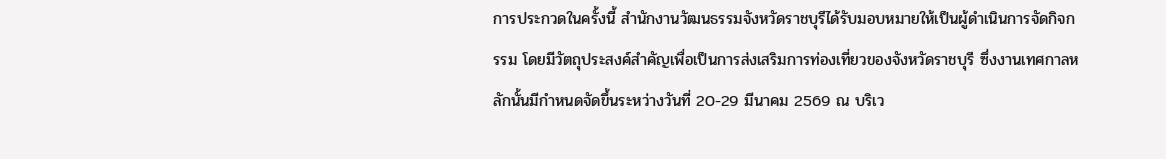การประกวดในครั้งนี้ สำนักงานวัฒนธรรมจังหวัดราชบุรีได้รับมอบหมายให้เป็นผู้ดำเนินการจัดกิจกรรม โดยมีวัตถุประสงค์สำคัญเพื่อเป็นการส่งเสริมการท่องเที่ยวของจังหวัดราชบุรี ซึ่งงานเทศกาลหลักนั้นมีกำหนดจัดขึ้นระหว่างวันที่ 20-29 มีนาคม 2569 ณ บริเว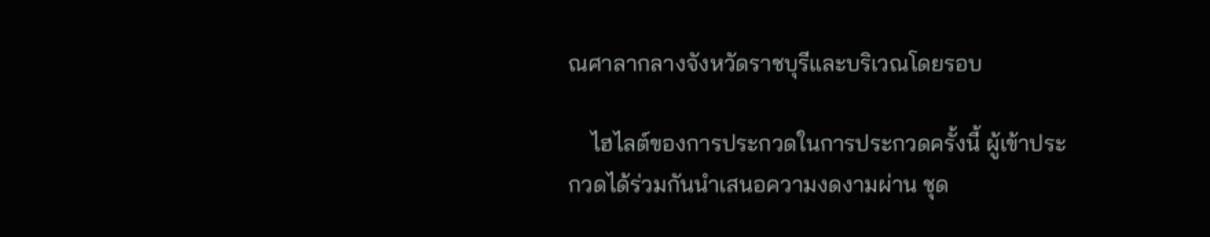ณศาลากลางจังหวัดราชบุรีและบริเวณโดยรอบ

    ไฮไลต์ของการประกวดในการประกวดครั้งนี้ ผู้เข้าประกวดได้ร่วมกันนำเสนอความงดงามผ่าน ชุด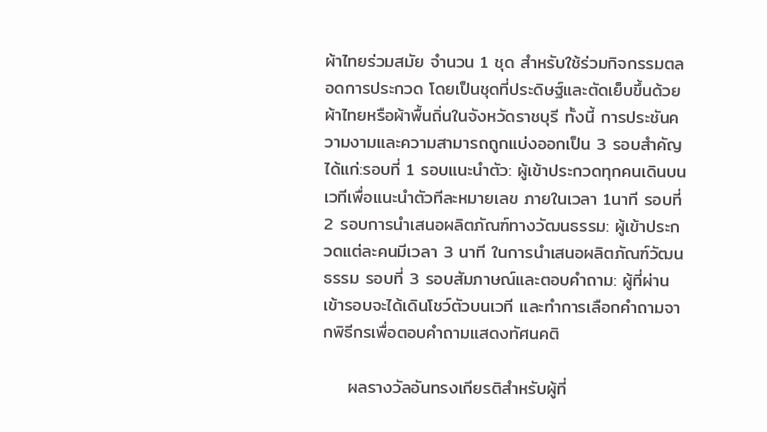ผ้าไทยร่วมสมัย จำนวน 1 ชุด สำหรับใช้ร่วมกิจกรรมตลอดการประกวด โดยเป็นชุดที่ประดิษฐ์และตัดเย็บขึ้นด้วยผ้าไทยหรือผ้าพื้นถิ่นในจังหวัดราชบุรี ทั้งนี้ การประชันความงามและความสามารถถูกแบ่งออกเป็น 3 รอบสำคัญ ได้แก่:รอบที่ 1 รอบแนะนำตัว: ผู้เข้าประกวดทุกคนเดินบนเวทีเพื่อแนะนำตัวทีละหมายเลข ภายในเวลา 1นาที รอบที่ 2 รอบการนำเสนอผลิตภัณฑ์ทางวัฒนธรรม: ผู้เข้าประกวดแต่ละคนมีเวลา 3 นาที ในการนำเสนอผลิตภัณฑ์วัฒนธรรม รอบที่ 3 รอบสัมภาษณ์และตอบคำถาม: ผู้ที่ผ่านเข้ารอบจะได้เดินโชว์ตัวบนเวที และทำการเลือกคำถามจากพิธีกรเพื่อตอบคำถามแสดงทัศนคติ

    ผลรางวัลอันทรงเกียรติสำหรับผู้ที่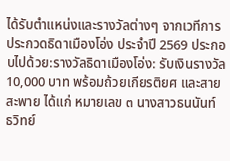ได้รับตำแหน่งและรางวัลต่างๆ จากเวทีการประกวดธิดาเมืองโอ่ง ประจำปี 2569 ประกอบไปด้วย:รางวัลธิดาเมืองโอ่ง: รับเงินรางวัล 10,000 บาท พร้อมถ้วยเกียรติยศ และสายสะพาย ได้แก่ หมายเลข ๓ นางสาวธนนันท์ ธวิทย์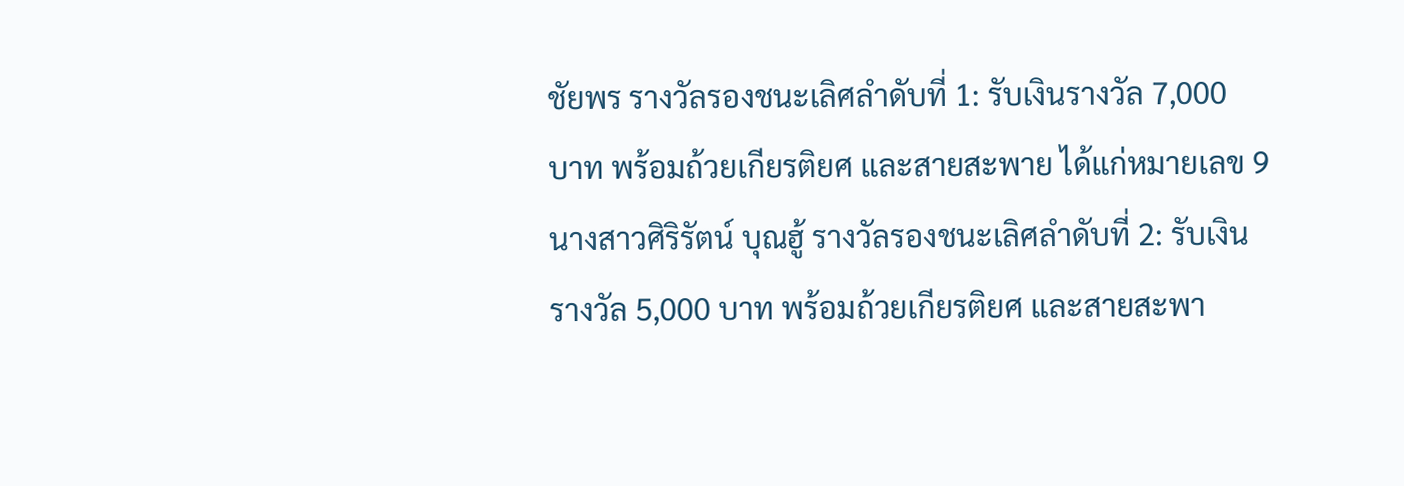ชัยพร รางวัลรองชนะเลิศลำดับที่ 1: รับเงินรางวัล 7,000 บาท พร้อมถ้วยเกียรติยศ และสายสะพาย ได้แก่หมายเลข 9 นางสาวศิริรัตน์ บุณฮู้ รางวัลรองชนะเลิศลำดับที่ 2: รับเงินรางวัล 5,000 บาท พร้อมถ้วยเกียรติยศ และสายสะพา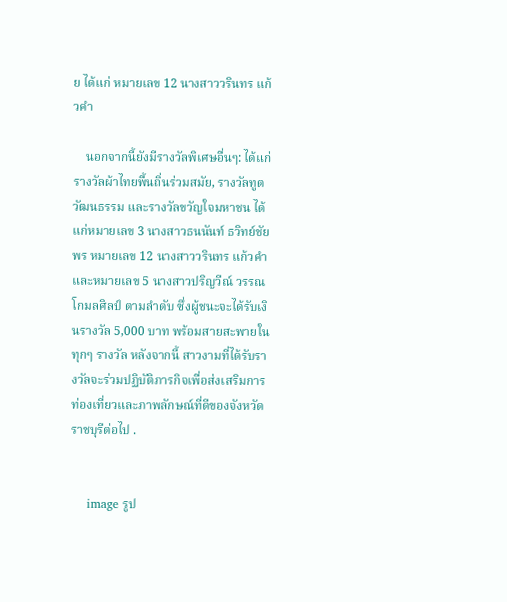ย ได้แก่ หมายเลข 12 นางสาววรินทร แก้วคำ

    นอกจากนี้ยังมีรางวัลพิเศษอื่นๆ: ได้แก่ รางวัลผ้าไทยพื้นถิ่นร่วมสมัย, รางวัลทูตวัฒนธรรม และรางวัลขวัญใจมหาชน ได้แก่หมายเลข 3 นางสาวธนนันท์ ธวิทย์ชัยพร หมายเลข 12 นางสาววรินทร แก้วคำ และหมายเลข 5 นางสาวปริญวีณ์ วรรณโกมลศิลป์ ตามลำดับ ซึ่งผู้ชนะจะได้รับเงินรางวัล 5,000 บาท พร้อมสายสะพายในทุกๆ รางวัล หลังจากนี้ สาวงามที่ได้รับรางวัลจะร่วมปฏิบัติภารกิจเพื่อส่งเสริมการท่องเที่ยวและภาพลักษณ์ที่ดีของจังหวัดราชบุรีต่อไป .


    image รูป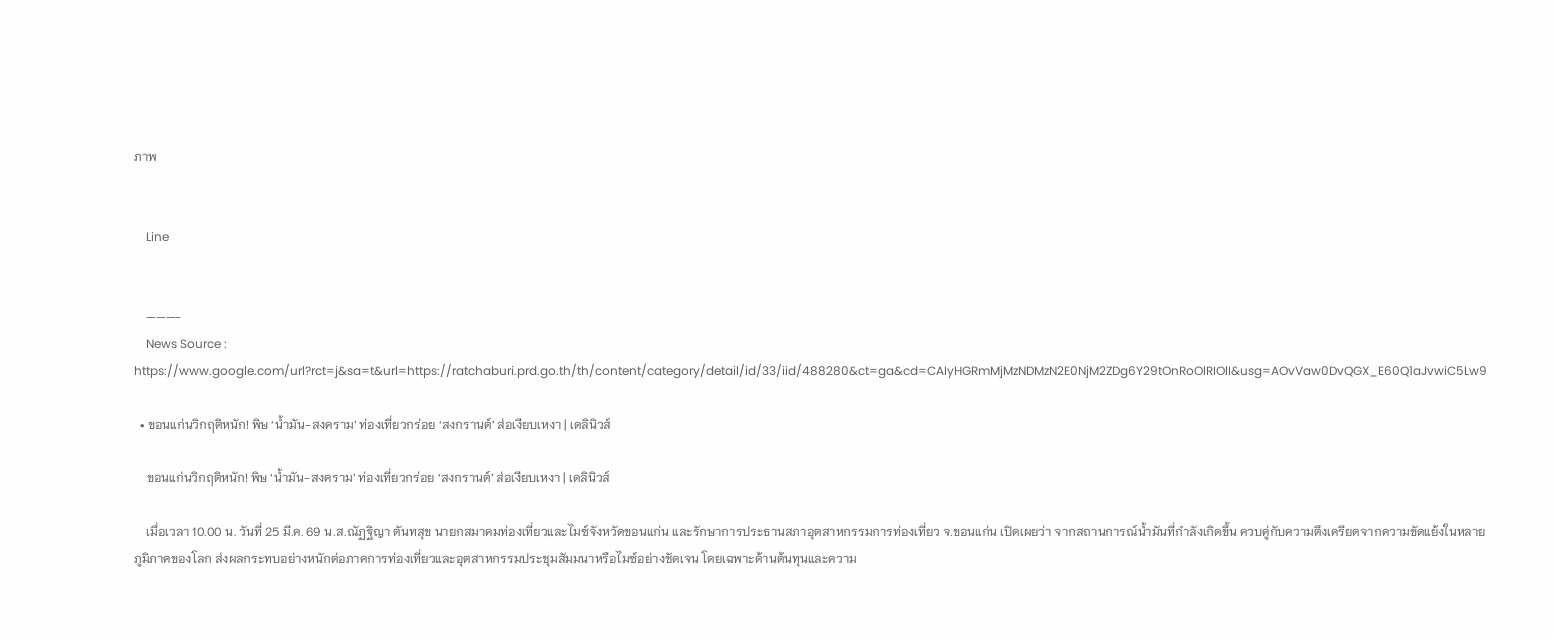ภาพ


    Line


    ———-
    News Source : https://www.google.com/url?rct=j&sa=t&url=https://ratchaburi.prd.go.th/th/content/category/detail/id/33/iid/488280&ct=ga&cd=CAIyHGRmMjMzNDMzN2E0NjM2ZDg6Y29tOnRoOlRIOlI&usg=AOvVaw0DvQGX_E60Q1aJvwiC5Lw9

  • ขอนแก่นวิกฤติหนัก! พิษ ‘น้ำมัน-สงคราม’ ท่องเที่ยวกร่อย ‘สงกรานต์’ ส่อเงียบเหงา | เดลินิวส์

    ขอนแก่นวิกฤติหนัก! พิษ ‘น้ำมัน-สงคราม’ ท่องเที่ยวกร่อย ‘สงกรานต์’ ส่อเงียบเหงา | เดลินิวส์

    เมื่อเวลา 10.00 น. วันที่ 25 มี.ค. 69 น.ส.ณัฏฐิญา ตันทสุข นายกสมาคมท่องเที่ยวและไมซ์จังหวัดขอนแก่น และรักษาการประธานสภาอุตสาหกรรมการท่องเที่ยว จ.ขอนแก่น เปิดเผยว่า จากสถานการณ์น้ำมันที่กำลังเกิดขึ้น ควบคู่กับความตึงเครียดจากความขัดแย้งในหลายภูมิภาคของโลก ส่งผลกระทบอย่างหนักต่อภาคการท่องเที่ยวและอุตสาหกรรมประชุมสัมมนาหรือไมซ์อย่างชัดเจน โดยเฉพาะด้านต้นทุนและความ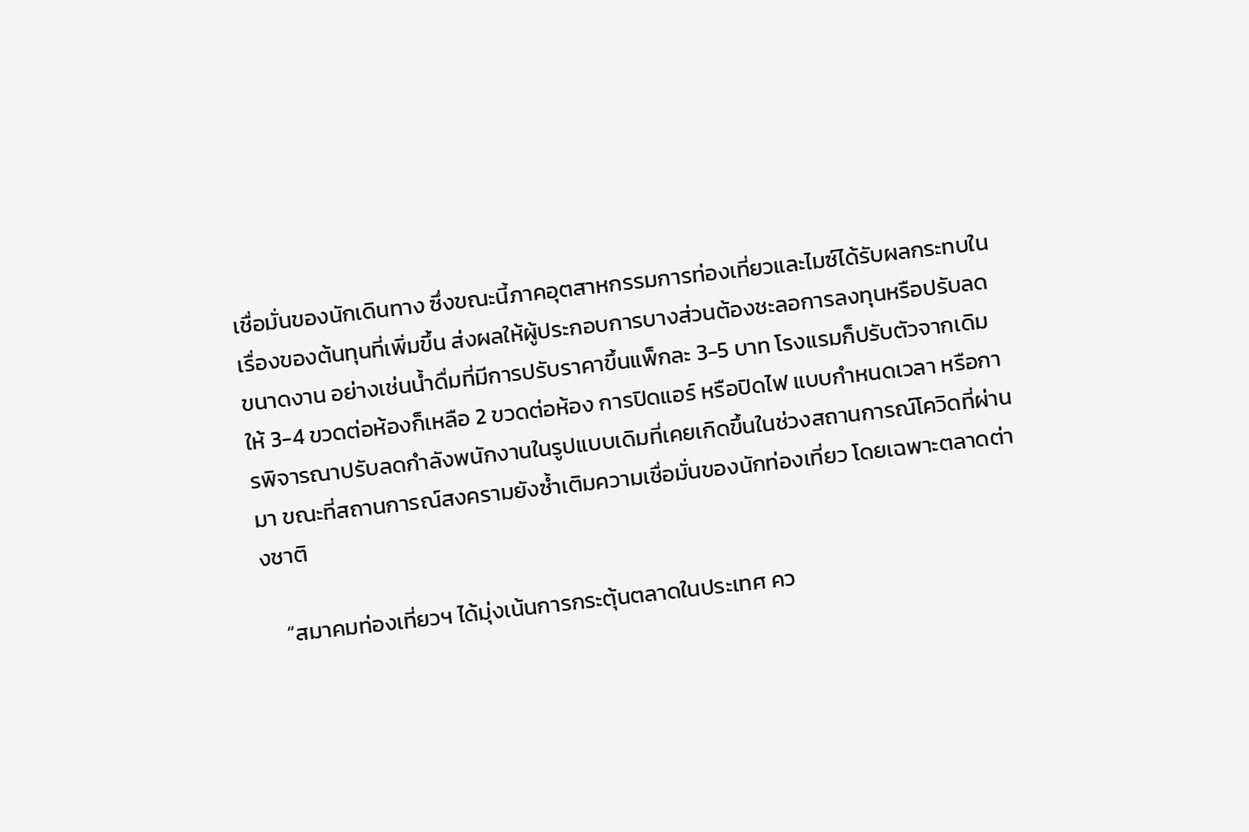เชื่อมั่นของนักเดินทาง ซึ่งขณะนี้ภาคอุตสาหกรรมการท่องเที่ยวและไมซ์ได้รับผลกระทบในเรื่องของต้นทุนที่เพิ่มขึ้น ส่งผลให้ผู้ประกอบการบางส่วนต้องชะลอการลงทุนหรือปรับลดขนาดงาน อย่างเช่นน้ำดื่มที่มีการปรับราคาขึ้นแพ็กละ 3-5 บาท โรงแรมก็ปรับตัวจากเดิมให้ 3-4 ขวดต่อห้องก็เหลือ 2 ขวดต่อห้อง การปิดแอร์ หรือปิดไฟ แบบกำหนดเวลา หรือการพิจารณาปรับลดกำลังพนักงานในรูปแบบเดิมที่เคยเกิดขึ้นในช่วงสถานการณ์โควิดที่ผ่านมา ขณะที่สถานการณ์สงครามยังซ้ำเติมความเชื่อมั่นของนักท่องเที่ยว โดยเฉพาะตลาดต่างชาติ

    “สมาคมท่องเที่ยวฯ ได้มุ่งเน้นการกระตุ้นตลาดในประเทศ คว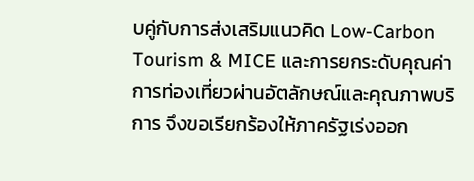บคู่กับการส่งเสริมแนวคิด Low-Carbon Tourism & MICE และการยกระดับคุณค่าการท่องเที่ยวผ่านอัตลักษณ์และคุณภาพบริการ จึงขอเรียกร้องให้ภาครัฐเร่งออก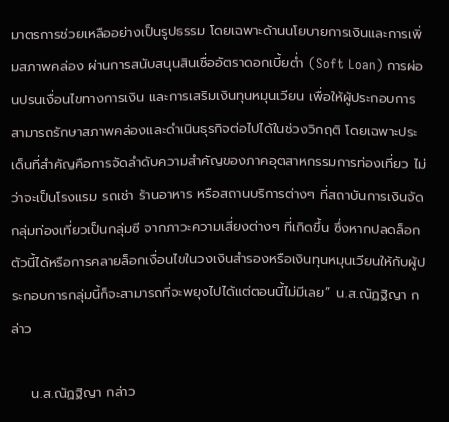มาตรการช่วยเหลืออย่างเป็นรูปธรรม โดยเฉพาะด้านนโยบายการเงินและการเพิ่มสภาพคล่อง ผ่านการสนับสนุนสินเชื่ออัตราดอกเบี้ยต่ำ (Soft Loan) การผ่อนปรนเงื่อนไขทางการเงิน และการเสริมเงินทุนหมุนเวียน เพื่อให้ผู้ประกอบการสามารถรักษาสภาพคล่องและดำเนินธุรกิจต่อไปได้ในช่วงวิกฤติ โดยเฉพาะประเด็นที่สำคัญคือการจัดลำดับความสำคัญของภาคอุตสาหกรรมการท่องเที่ยว ไม่ว่าจะเป็นโรงแรม รถเช่า ร้านอาหาร หรือสถานบริการต่างๆ ที่สถาบันการเงินจัดกลุ่มท่องเที่ยวเป็นกลุ่มซี จากภาวะความเสี่ยงต่างๆ ที่เกิดขึ้น ซึ่งหากปลดล็อกตัวนี้ได้หรือการคลายล็อกเงื่อนไขในวงเงินสำรองหรือเงินทุนหมุนเวียนให้กับผู้ประกอบการกลุ่มนี้ก็จะสามารถที่จะพยุงไปได้แต่ตอนนี้ไม่มีเลย” น.ส.ณัฏฐิญา กล่าว

    น.ส.ณัฏฐิญา กล่าว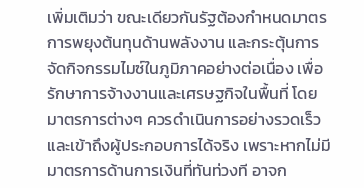เพิ่มเติมว่า ขณะเดียวกันรัฐต้องกำหนดมาตรการพยุงต้นทุนด้านพลังงาน และกระตุ้นการจัดกิจกรรมไมซ์ในภูมิภาคอย่างต่อเนื่อง เพื่อรักษาการจ้างงานและเศรษฐกิจในพื้นที่ โดยมาตรการต่างๆ ควรดำเนินการอย่างรวดเร็วและเข้าถึงผู้ประกอบการได้จริง เพราะหากไม่มีมาตรการด้านการเงินที่ทันท่วงที อาจก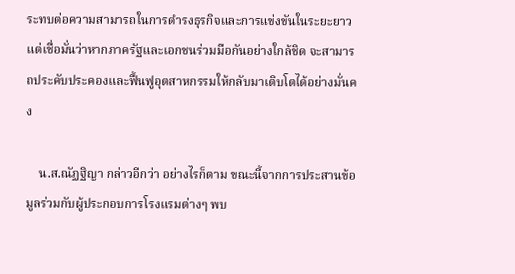ระทบต่อความสามารถในการดำรงธุรกิจและการแข่งขันในระยะยาว แต่เชื่อมั่นว่าหากภาครัฐและเอกชนร่วมมือกันอย่างใกล้ชิด จะสามารถประคับประคองและฟื้นฟูอุตสาหกรรมให้กลับมาเติบโตได้อย่างมั่นคง

    น.ส.ณัฏฐิญา กล่าวอีกว่า อย่างไรก็ตาม ขณะนี้จากการประสานข้อมูลร่วมกับผู้ประกอบการโรงแรมต่างๆ พบ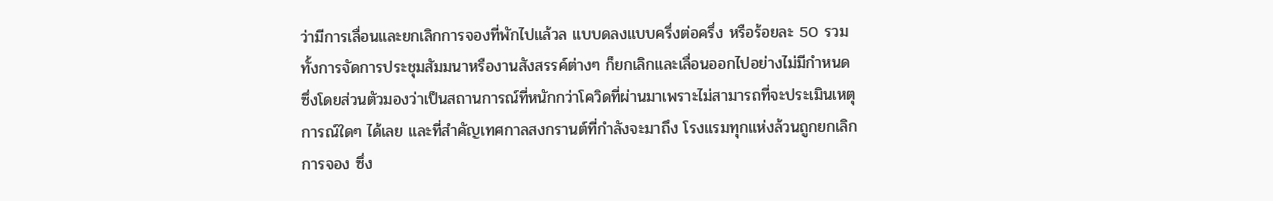ว่ามีการเลื่อนและยกเลิกการจองที่พักไปแล้วล แบบดลงแบบครึ่งต่อครึ่ง หรือร้อยละ 50 รวมทั้งการจัดการประชุมสัมมนาหรืองานสังสรรค์ต่างๆ ก็ยกเลิกและเลื่อนออกไปอย่างไม่มีกำหนด ซึ่งโดยส่วนตัวมองว่าเป็นสถานการณ์ที่หนักกว่าโควิดที่ผ่านมาเพราะไม่สามารถที่จะประเมินเหตุการณ์ใดๆ ได้เลย และที่สำคัญเทศกาลสงกรานต์ที่กำลังจะมาถึง โรงแรมทุกแห่งล้วนถูกยกเลิกการจอง ซึ่ง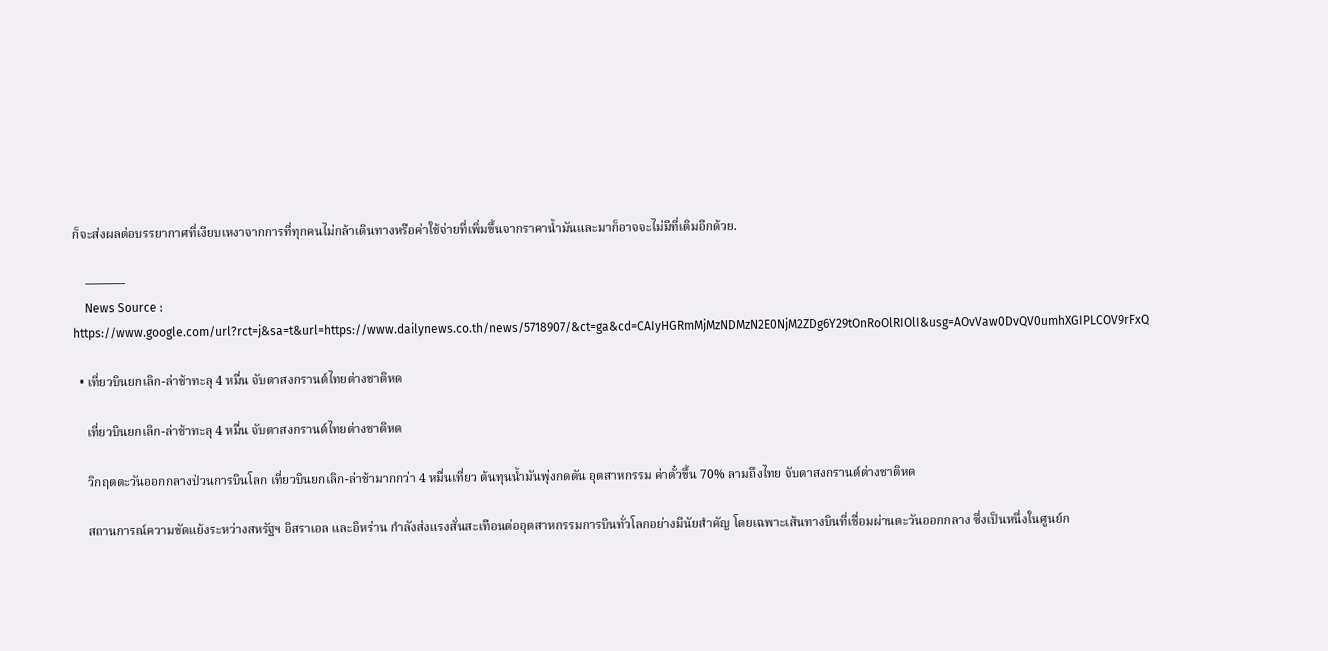ก็จะส่งผลต่อบรรยากาศที่เงียบเหงาจากการที่ทุกคนไม่กล้าเดินทางหรือค่าใช้จ่ายที่เพิ่มขึ้นจากราคาน้ำมันและมาก็อาจจะไม่มีที่เติมอีกด้วย.

    ———-
    News Source : https://www.google.com/url?rct=j&sa=t&url=https://www.dailynews.co.th/news/5718907/&ct=ga&cd=CAIyHGRmMjMzNDMzN2E0NjM2ZDg6Y29tOnRoOlRIOlI&usg=AOvVaw0DvQV0umhXGIPLCOV9rFxQ

  • เที่ยวบินยกเลิก-ล่าช้าทะลุ 4 หมื่น จับตาสงกรานต์ไทยต่างชาติหด

    เที่ยวบินยกเลิก-ล่าช้าทะลุ 4 หมื่น จับตาสงกรานต์ไทยต่างชาติหด

    วิกฤตตะวันออกกลางป่วนการบินโลก เที่ยวบินยกเลิก-ล่าช้ามากกว่า 4 หมื่นเที่ยว ต้นทุนน้ำมันพุ่งกดดัน อุตสาหกรรม ค่าตั๋วขึ้น 70% ลามถึงไทย จับตาสงกรานต์ต่างชาติหด

    สถานการณ์ความขัดแย้งระหว่างสหรัฐฯ อิสราเอล และอิหร่าน กำลังส่งแรงสั่นสะเทือนต่ออุตสาหกรรมการบินทั่วโลกอย่างมีนัยสำคัญ โดยเฉพาะเส้นทางบินที่เชื่อมผ่านตะวันออกกลาง ซึ่งเป็นหนึ่งในศูนย์ก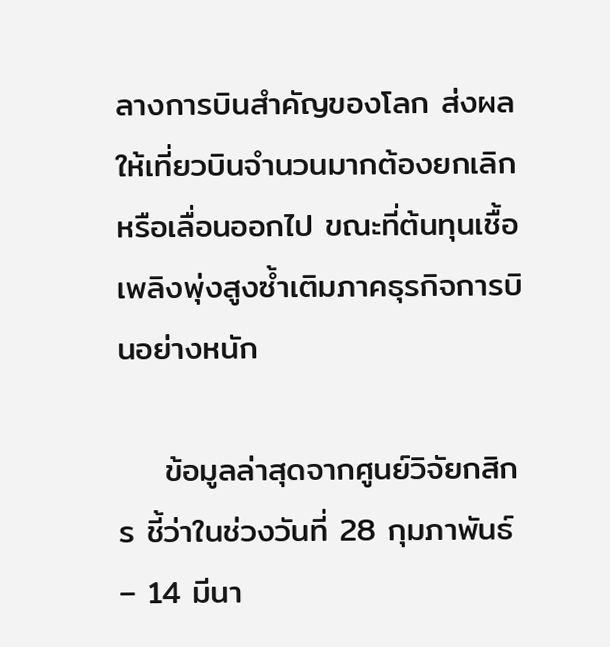ลางการบินสำคัญของโลก ส่งผลให้เที่ยวบินจำนวนมากต้องยกเลิกหรือเลื่อนออกไป ขณะที่ต้นทุนเชื้อเพลิงพุ่งสูงซ้ำเติมภาคธุรกิจการบินอย่างหนัก

    ข้อมูลล่าสุดจากศูนย์วิจัยกสิกร ชี้ว่าในช่วงวันที่ 28 กุมภาพันธ์ – 14 มีนา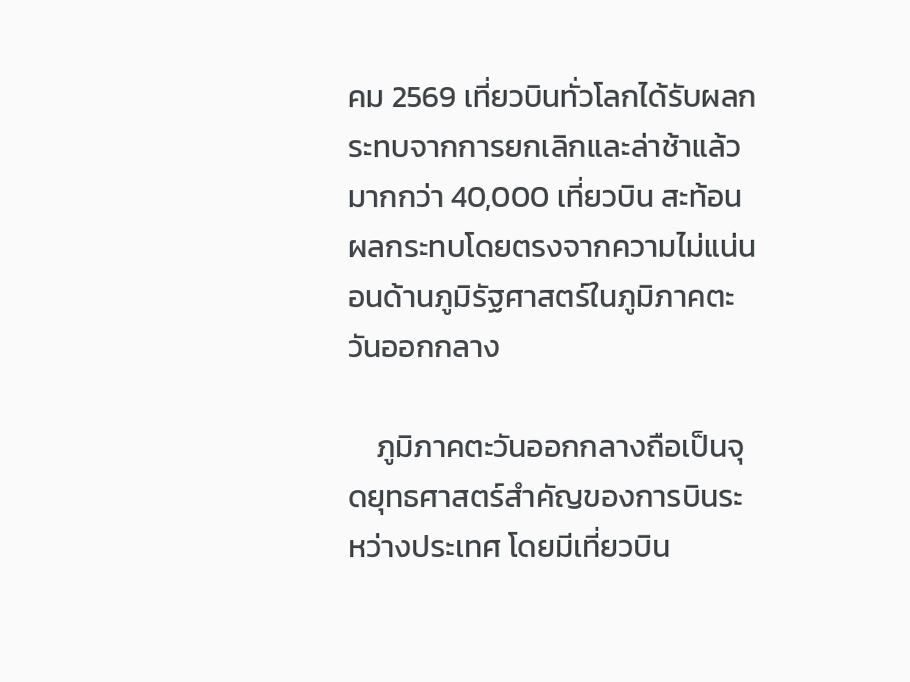คม 2569 เที่ยวบินทั่วโลกได้รับผลกระทบจากการยกเลิกและล่าช้าแล้วมากกว่า 40,000 เที่ยวบิน สะท้อนผลกระทบโดยตรงจากความไม่แน่นอนด้านภูมิรัฐศาสตร์ในภูมิภาคตะวันออกกลาง

    ภูมิภาคตะวันออกกลางถือเป็นจุดยุทธศาสตร์สำคัญของการบินระหว่างประเทศ โดยมีเที่ยวบิน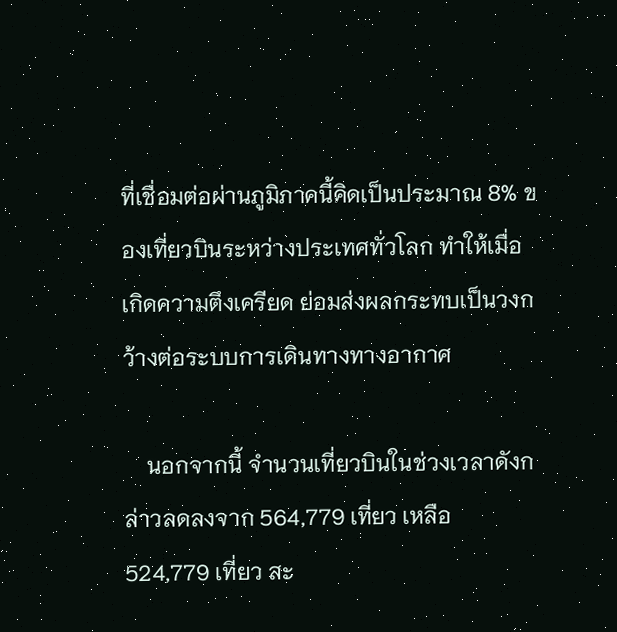ที่เชื่อมต่อผ่านภูมิภาคนี้คิดเป็นประมาณ 8% ของเที่ยวบินระหว่างประเทศทั่วโลก ทำให้เมื่อเกิดความตึงเครียด ย่อมส่งผลกระทบเป็นวงกว้างต่อระบบการเดินทางทางอากาศ

    นอกจากนี้ จำนวนเที่ยวบินในช่วงเวลาดังกล่าวลดลงจาก 564,779 เที่ยว เหลือ 524,779 เที่ยว สะ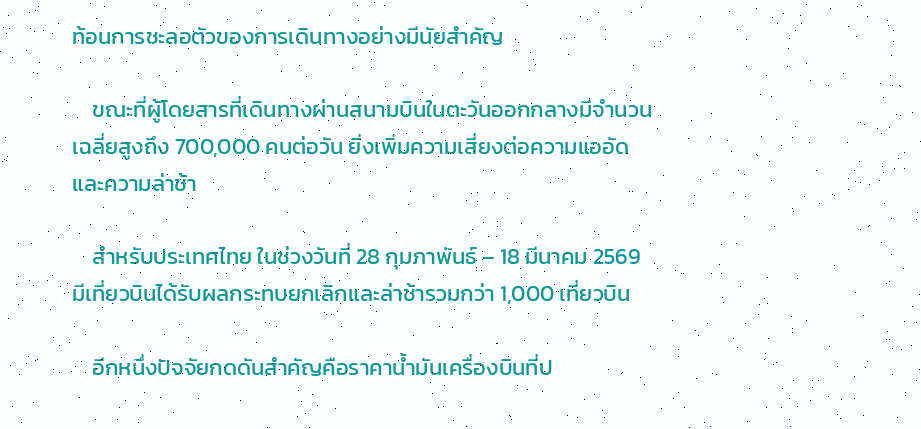ท้อนการชะลอตัวของการเดินทางอย่างมีนัยสำคัญ

    ขณะที่ผู้โดยสารที่เดินทางผ่านสนามบินในตะวันออกกลางมีจำนวนเฉลี่ยสูงถึง 700,000 คนต่อวัน ยิ่งเพิ่มความเสี่ยงต่อความแออัดและความล่าช้า

    สำหรับประเทศไทย ในช่วงวันที่ 28 กุมภาพันธ์ – 18 มีนาคม 2569 มีเที่ยวบินได้รับผลกระทบยกเลิกและล่าช้ารวมกว่า 1,000 เที่ยวบิน

    อีกหนึ่งปัจจัยกดดันสำคัญคือราคาน้ำมันเครื่องบินที่ป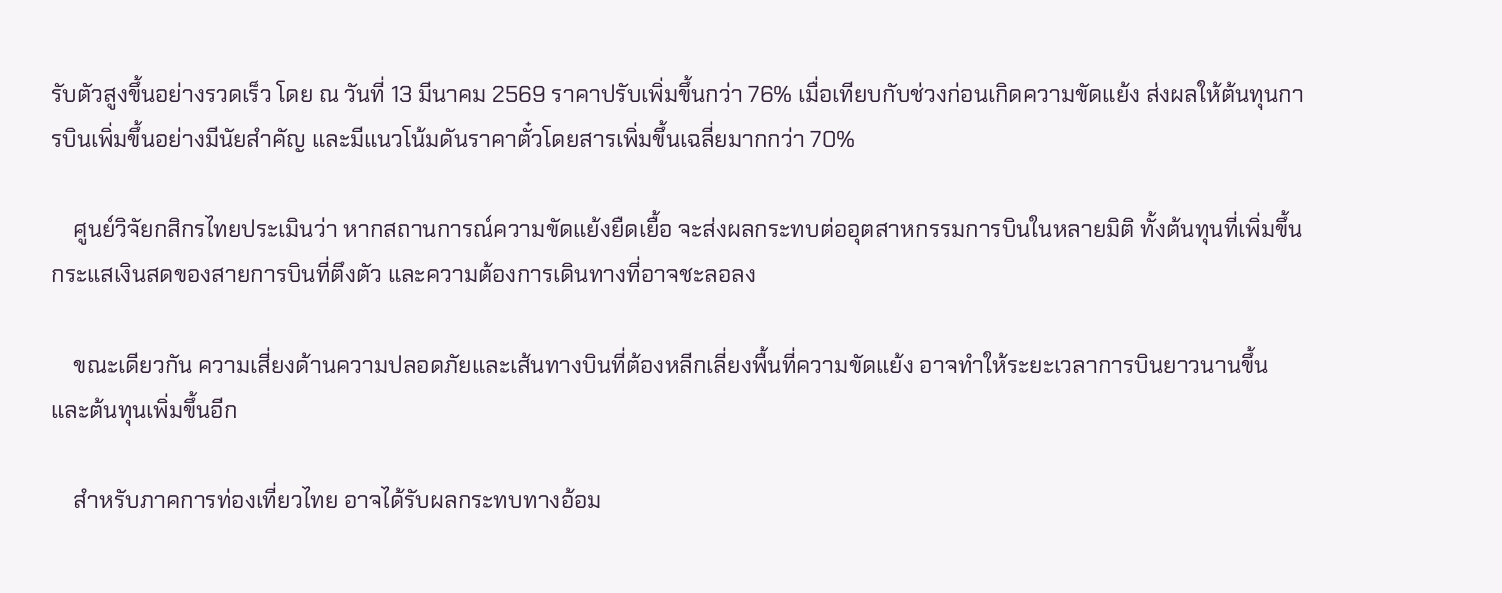รับตัวสูงขึ้นอย่างรวดเร็ว โดย ณ วันที่ 13 มีนาคม 2569 ราคาปรับเพิ่มขึ้นกว่า 76% เมื่อเทียบกับช่วงก่อนเกิดความขัดแย้ง ส่งผลให้ต้นทุนการบินเพิ่มขึ้นอย่างมีนัยสำคัญ และมีแนวโน้มดันราคาตั๋วโดยสารเพิ่มขึ้นเฉลี่ยมากกว่า 70%

    ศูนย์วิจัยกสิกรไทยประเมินว่า หากสถานการณ์ความขัดแย้งยืดเยื้อ จะส่งผลกระทบต่ออุตสาหกรรมการบินในหลายมิติ ทั้งต้นทุนที่เพิ่มขึ้น กระแสเงินสดของสายการบินที่ตึงตัว และความต้องการเดินทางที่อาจชะลอลง

    ขณะเดียวกัน ความเสี่ยงด้านความปลอดภัยและเส้นทางบินที่ต้องหลีกเลี่ยงพื้นที่ความขัดแย้ง อาจทำให้ระยะเวลาการบินยาวนานขึ้นและต้นทุนเพิ่มขึ้นอีก

    สำหรับภาคการท่องเที่ยวไทย อาจได้รับผลกระทบทางอ้อม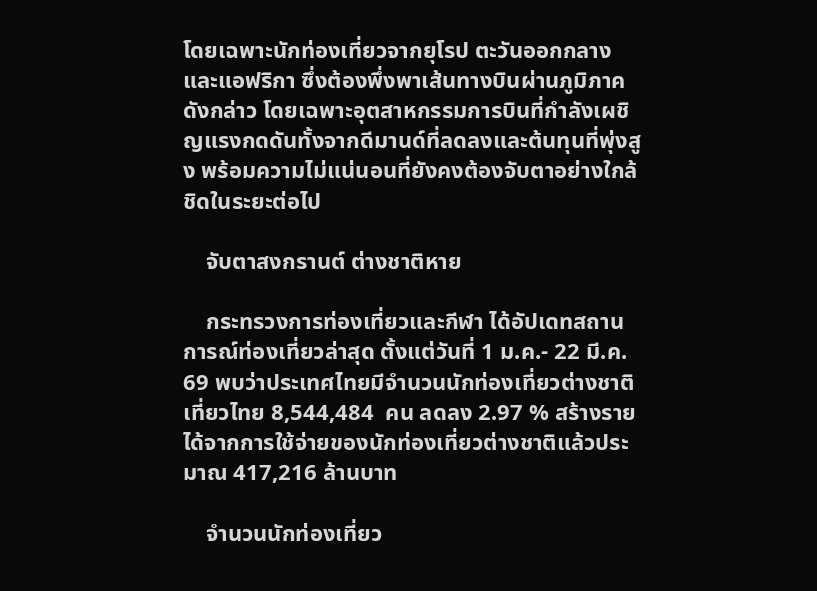โดยเฉพาะนักท่องเที่ยวจากยุโรป ตะวันออกกลาง และแอฟริกา ซึ่งต้องพึ่งพาเส้นทางบินผ่านภูมิภาคดังกล่าว โดยเฉพาะอุตสาหกรรมการบินที่กำลังเผชิญแรงกดดันทั้งจากดีมานด์ที่ลดลงและต้นทุนที่พุ่งสูง พร้อมความไม่แน่นอนที่ยังคงต้องจับตาอย่างใกล้ชิดในระยะต่อไป

    จับตาสงกรานต์ ต่างชาติหาย

    กระทรวงการท่องเที่ยวและกีฬา ได้อัปเดทสถานการณ์ท่องเที่ยวล่าสุด ตั้งแต่วันที่ 1 ม.ค.- 22 มี.ค. 69 พบว่าประเทศไทยมีจำนวนนักท่องเที่ยวต่างชาติเที่ยวไทย 8,544,484  คน ลดลง 2.97 % สร้างรายได้จากการใช้จ่ายของนักท่องเที่ยวต่างชาติแล้วประมาณ 417,216 ล้านบาท

    จำนวนนักท่องเที่ยว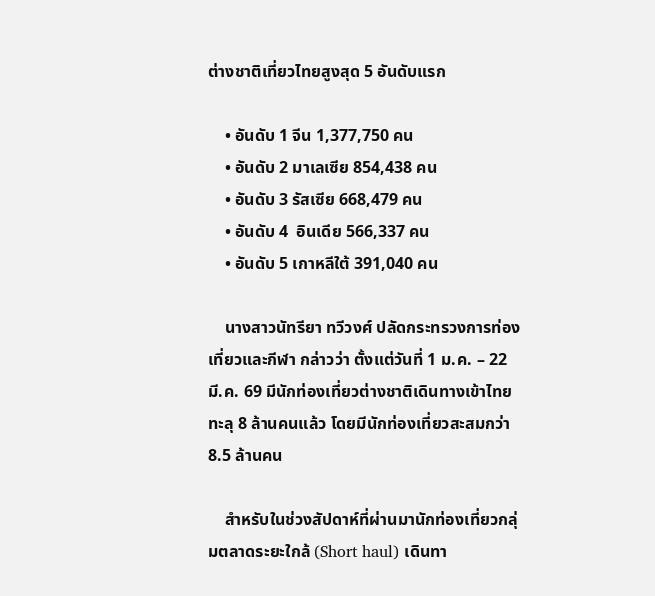ต่างชาติเที่ยวไทยสูงสุด 5 อันดับแรก

    • อันดับ 1 จีน 1,377,750 คน
    • อันดับ 2 มาเลเซีย 854,438 คน
    • อันดับ 3 รัสเซีย 668,479 คน
    • อันดับ 4  อินเดีย 566,337 คน
    • อันดับ 5 เกาหลีใต้ 391,040 คน

    นางสาวนัทรียา ทวีวงศ์ ปลัดกระทรวงการท่องเที่ยวและกีฬา กล่าวว่า ตั้งแต่วันที่ 1 ม.ค. – 22 มี.ค. 69 มีนักท่องเที่ยวต่างชาติเดินทางเข้าไทย ทะลุ 8 ล้านคนแล้ว โดยมีนักท่องเที่ยวสะสมกว่า 8.5 ล้านคน

    สำหรับในช่วงสัปดาห์ที่ผ่านมานักท่องเที่ยวกลุ่มตลาดระยะใกล้ (Short haul) เดินทา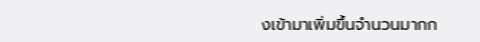งเข้ามาเพิ่มขึ้นจำนวนมากก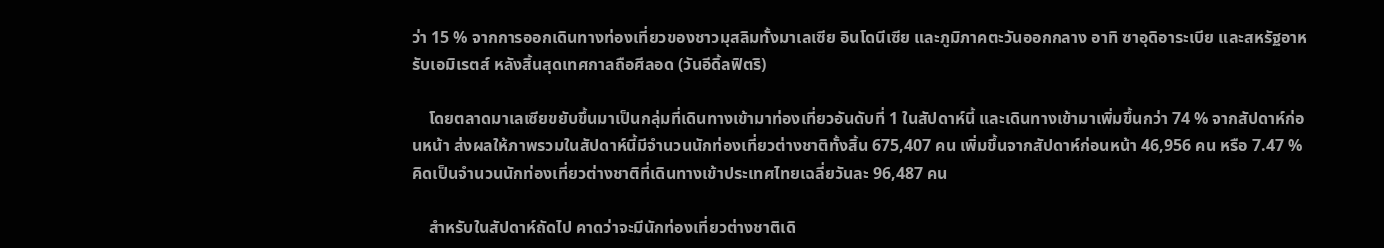ว่า 15 % จากการออกเดินทางท่องเที่ยวของชาวมุสลิมทั้งมาเลเซีย อินโดนีเซีย และภูมิภาคตะวันออกกลาง อาทิ ซาอุดิอาระเบีย และสหรัฐอาหรับเอมิเรตส์ หลังสิ้นสุดเทศกาลถือศีลอด (วันอีดิ้ลฟิตริ)

    โดยตลาดมาเลเซียขยับขึ้นมาเป็นกลุ่มที่เดินทางเข้ามาท่องเที่ยวอันดับที่ 1 ในสัปดาห์นี้ และเดินทางเข้ามาเพิ่มขึ้นกว่า 74 % จากสัปดาห์ก่อนหน้า ส่งผลให้ภาพรวมในสัปดาห์นี้มีจำนวนนักท่องเที่ยวต่างชาติทั้งสิ้น 675,407 คน เพิ่มขึ้นจากสัปดาห์ก่อนหน้า 46,956 คน หรือ 7.47 % คิดเป็นจำนวนนักท่องเที่ยวต่างชาติที่เดินทางเข้าประเทศไทยเฉลี่ยวันละ 96,487 คน

    สําหรับในสัปดาห์ถัดไป คาดว่าจะมีนักท่องเที่ยวต่างชาติเดิ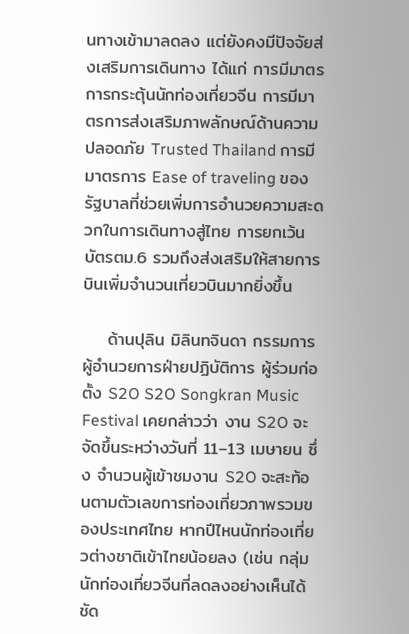นทางเข้ามาลดลง แต่ยังคงมีปัจจัยส่งเสริมการเดินทาง ได้แก่ การมีมาตรการกระตุ้นนักท่องเที่ยวจีน การมีมาตรการส่งเสริมภาพลักษณ์ด้านความปลอดภัย Trusted Thailand การมีมาตรการ Ease of traveling ของรัฐบาลที่ช่วยเพิ่มการอํานวยความสะดวกในการเดินทางสู่ไทย การยกเว้นบัตรตม.6 รวมถึงส่งเสริมให้สายการบินเพิ่มจํานวนเที่ยวบินมากยิ่งขึ้น

    ด้านปุลิน มิลินทจินดา กรรมการผู้อำนวยการฝ่ายปฏิบัติการ ผู้ร่วมก่อตั้ง S2O S2O Songkran Music Festival เคยกล่าวว่า งาน S2O จะจัดขึ้นระหว่างวันที่ 11–13 เมษายน ซึ่ง จำนวนผู้เข้าชมงาน S2O จะสะท้อนตามตัวเลขการท่องเที่ยวภาพรวมของประเทศไทย หากปีไหนนักท่องเที่ยวต่างชาติเข้าไทยน้อยลง (เช่น กลุ่มนักท่องเที่ยวจีนที่ลดลงอย่างเห็นได้ชัด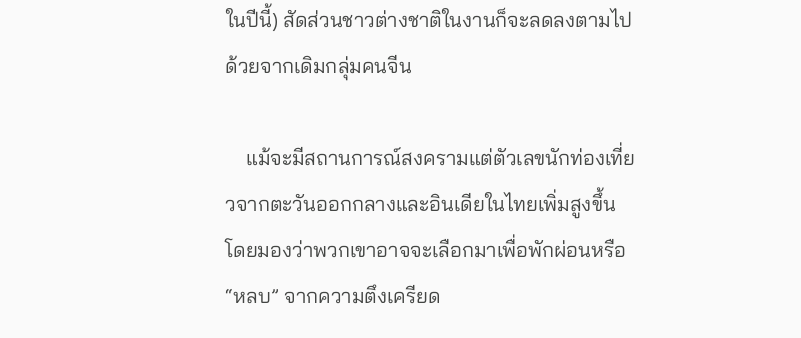ในปีนี้) สัดส่วนชาวต่างชาติในงานก็จะลดลงตามไปด้วยจากเดิมกลุ่มคนจีน

    แม้จะมีสถานการณ์สงครามแต่ตัวเลขนักท่องเที่ยวจากตะวันออกกลางและอินเดียในไทยเพิ่มสูงขึ้น โดยมองว่าพวกเขาอาจจะเลือกมาเพื่อพักผ่อนหรือ “หลบ” จากความตึงเครียด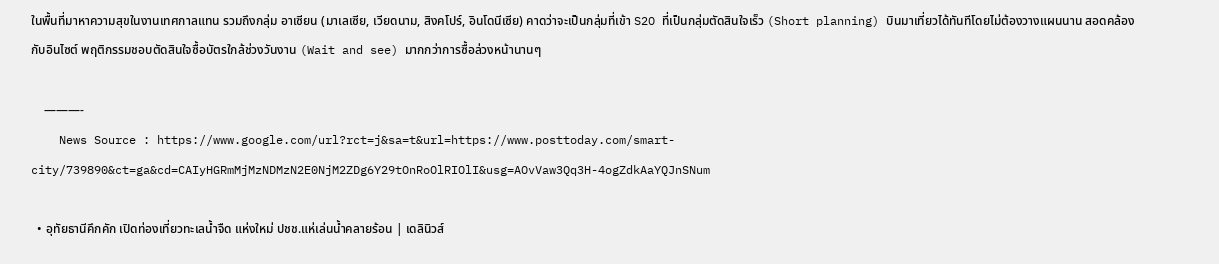ในพื้นที่มาหาความสุขในงานเทศกาลแทน รวมถึงกลุ่ม อาเซียน (มาเลเซีย, เวียดนาม, สิงคโปร์, อินโดนีเซีย) คาดว่าจะเป็นกลุ่มที่เข้า S2O ที่เป็นกลุ่มตัดสินใจเร็ว (Short planning) บินมาเที่ยวได้ทันทีโดยไม่ต้องวางแผนนาน สอดคล้องกับอินไซต์ พฤติกรรมชอบตัดสินใจซื้อบัตรใกล้ช่วงวันงาน (Wait and see) มากกว่าการซื้อล่วงหน้านานๆ

    ———-
    News Source : https://www.google.com/url?rct=j&sa=t&url=https://www.posttoday.com/smart-city/739890&ct=ga&cd=CAIyHGRmMjMzNDMzN2E0NjM2ZDg6Y29tOnRoOlRIOlI&usg=AOvVaw3Qq3H-4ogZdkAaYQJnSNum

  • อุทัยธานีคึกคัก เปิดท่องเที่ยวทะเลน้ำจืด แห่งใหม่ ปชช.แห่เล่นน้ำคลายร้อน | เดลินิวส์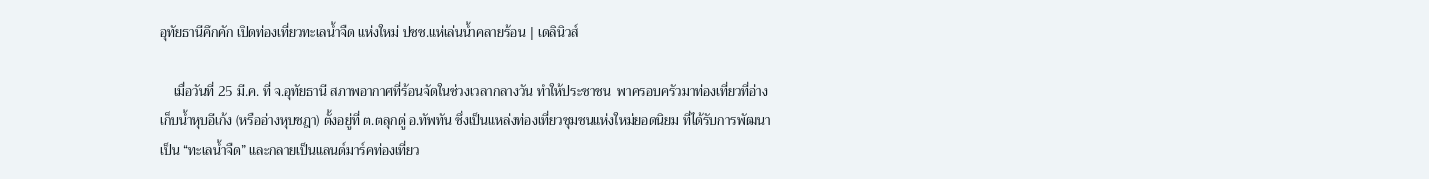อุทัยธานีคึกคัก เปิดท่องเที่ยวทะเลน้ำจืด แห่งใหม่ ปชช.แห่เล่นน้ำคลายร้อน | เดลินิวส์

    เมื่อวันที่ 25 มี.ค. ที่ จ.อุทัยธานี สภาพอากาศที่ร้อนจัดในช่วงเวลากลางวัน ทำให้ประชาชน  พาครอบครัวมาท่องเที่ยวที่อ่างเก็บน้ำหุบอีเก้ง (หรืออ่างหุบชฎา) ตั้งอยู่ที่ ต.ตลุกดู่ อ.ทัพทัน ซึ่งเป็นแหล่งท่องเที่ยวชุมชนแห่งใหม่ยอดนิยม ที่ได้รับการพัฒนาเป็น “ทะเลน้ำจืด” และกลายเป็นแลนด์มาร์คท่องเที่ยว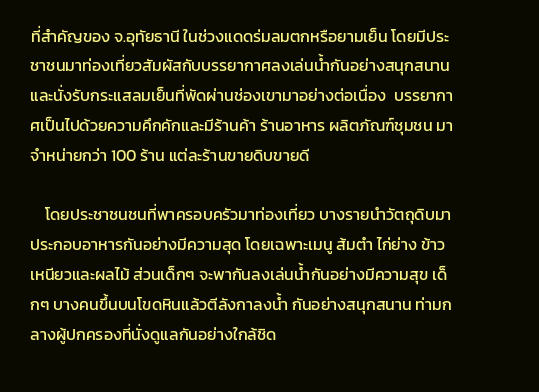ที่สำคัญของ จ.อุทัยธานี ในช่วงแดดร่มลมตกหรือยามเย็น โดยมีประชาชนมาท่องเที่ยวสัมผัสกับบรรยากาศลงเล่นน้ำกันอย่างสนุกสนานและนั่งรับกระแสลมเย็นที่พัดผ่านช่องเขามาอย่างต่อเนื่อง  บรรยากาศเป็นไปด้วยความคึกคักและมีร้านค้า ร้านอาหาร ผลิตภัณฑ์ชุมชน มาจำหน่ายกว่า 100 ร้าน แต่ละร้านขายดิบขายดี

    โดยประชาชนชนที่พาครอบครัวมาท่องเที่ยว บางรายนำวัตถุดิบมาประกอบอาหารกันอย่างมีความสุด โดยเฉพาะเมนู ส้มตำ ไก่ย่าง ข้าวเหนียวและผลไม้ ส่วนเด็กๆ จะพากันลงเล่นน้ำกันอย่างมีความสุข เด็กๆ บางคนขึ้นบนโขดหินแล้วตีลังกาลงน้ำ กันอย่างสนุกสนาน ท่ามกลางผู้ปกครองที่นั่งดูแลกันอย่างใกล้ชิด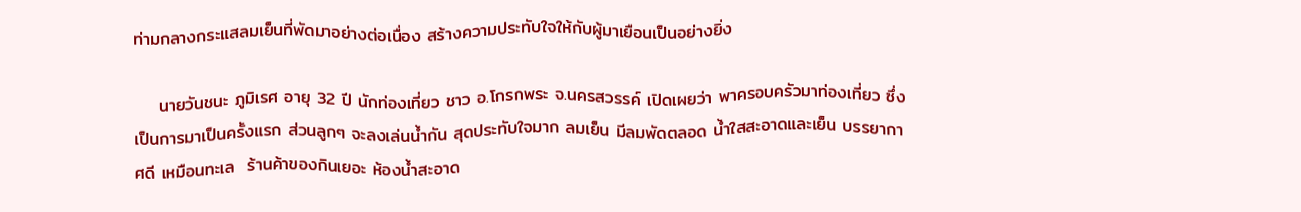ท่ามกลางกระแสลมเย็นที่พัดมาอย่างต่อเนื่อง สร้างความประทับใจให้กับผู้มาเยือนเป็นอย่างยิ่ง

    นายวันชนะ ภูมิเรศ อายุ 32 ปี นักท่องเที่ยว ชาว อ.โกรกพระ จ.นครสวรรค์ เปิดเผยว่า พาครอบครัวมาท่องเที่ยว ซึ่งเป็นการมาเป็นครั้งแรก ส่วนลูกๆ จะลงเล่นน้ำกัน สุดประทับใจมาก ลมเย็น มีลมพัดตลอด น้ำใสสะอาดและเย็น บรรยากาศดี เหมือนทะเล  ร้านค้าของกินเยอะ ห้องน้ำสะอาด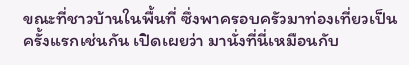ขณะที่ชาวบ้านในพื้นที่ ซึ่งพาครอบครัวมาท่องเที่ยวเป็นครั้งแรกเช่นกัน เปิดเผยว่า มานั่งที่นี่เหมือนกับ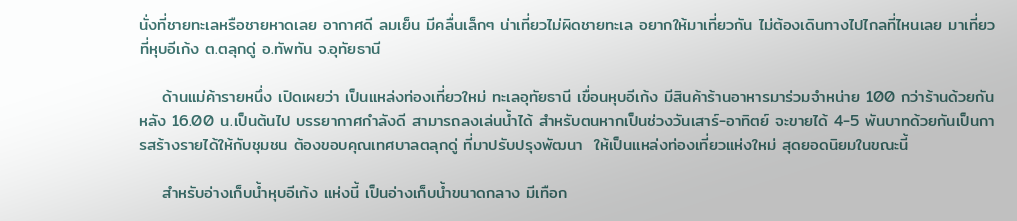นั่งที่ชายทะเลหรือชายหาดเลย อากาศดี ลมเย็น มีคลื่นเล็กๆ น่าเที่ยวไม่ผิดชายทะเล อยากให้มาเที่ยวกัน ไม่ต้องเดินทางไปไกลที่ไหนเลย มาเที่ยวที่หุบอีเก้ง ต.ตลุกดู่ อ.ทัพทัน จ.อุทัยธานี

    ด้านแม่ค้ารายหนึ่ง เปิดเผยว่า เป็นแหล่งท่องเที่ยวใหม่ ทะเลอุทัยธานี เขื่อนหุบอีเก้ง มีสินค้าร้านอาหารมาร่วมจำหน่าย 100 กว่าร้านด้วยกัน หลัง 16.00 น.เป็นต้นไป บรรยากาศกำลังดี สามารถลงเล่นน้ำได้ สำหรับตนหากเป็นช่วงวันเสาร์-อาทิตย์ จะขายได้ 4-5 พันบาทด้วยกันเป็นการสร้างรายได้ให้กับชุมชน ต้องขอบคุณเทศบาลตลุกดู่ ที่มาปรับปรุงพัฒนา  ให้เป็นแหล่งท่องเที่ยวแห่งใหม่ สุดยอดนิยมในขณะนี้

    สำหรับอ่างเก็บน้ำหุบอีเก้ง แห่งนี้ เป็นอ่างเก็บน้ำขนาดกลาง มีเทือก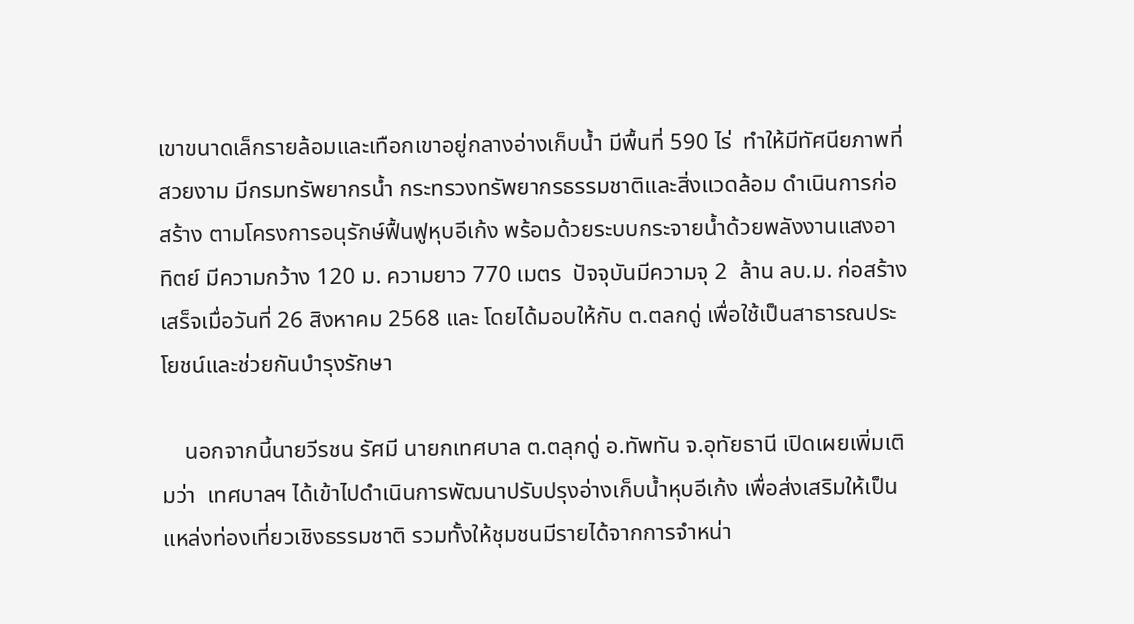เขาขนาดเล็กรายล้อมและเทือกเขาอยู่กลางอ่างเก็บน้ำ มีพื้นที่ 590 ไร่  ทำให้มีทัศนียภาพที่สวยงาม มีกรมทรัพยากรน้ำ กระทรวงทรัพยากรธรรมชาติและสิ่งแวดล้อม ดำเนินการก่อสร้าง ตามโครงการอนุรักษ์ฟื้นฟูหุบอีเก้ง พร้อมด้วยระบบกระจายน้ำด้วยพลังงานแสงอาทิตย์ มีความกว้าง 120 ม. ความยาว 770 เมตร  ปัจจุบันมีความจุ 2  ล้าน ลบ.ม. ก่อสร้างเสร็จเมื่อวันที่ 26 สิงหาคม 2568 และ โดยได้มอบให้กับ ต.ตลกดู่ เพื่อใช้เป็นสาธารณประโยชน์และช่วยกันบำรุงรักษา

    นอกจากนี้นายวีรชน รัศมี นายกเทศบาล ต.ตลุกดู่ อ.ทัพทัน จ.อุทัยธานี เปิดเผยเพิ่มเติมว่า  เทศบาลฯ ได้เข้าไปดำเนินการพัฒนาปรับปรุงอ่างเก็บน้ำหุบอีเก้ง เพื่อส่งเสริมให้เป็นแหล่งท่องเที่ยวเชิงธรรมชาติ รวมทั้งให้ชุมชนมีรายได้จากการจำหน่า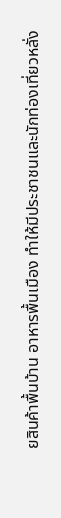ยสินค้าพื้นบ้าน อาหารพื้นเมือง ทำให้มีประชาชนและนักท่องเที่ยวหลั่ง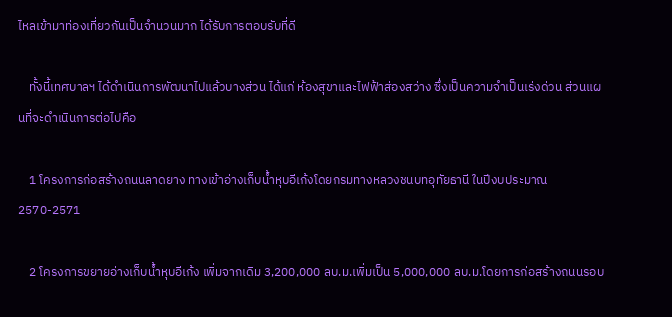ไหลเข้ามาท่องเที่ยวกันเป็นจำนวนมาก ได้รับการตอบรับที่ดี

    ทั้งนี้เทศบาลฯ ได้ดำเนินการพัฒนาไปแล้วบางส่วน ได้แก่ ห้องสุขาและไฟฟ้าส่องสว่าง ซึ่งเป็นความจำเป็นเร่งด่วน ส่วนแผนที่จะดำเนินการต่อไปคือ

    1 โครงการก่อสร้างถนนลาดยาง ทางเข้าอ่างเก็บน้ำหุบอีเก้งโดยกรมทางหลวงชนบทอุทัยธานี ในปีงบประมาณ 2570-2571

    2 โครงการขยายอ่างเก็บน้ำหุบอีเก้ง เพิ่มจากเดิม 3,200,000 ลบ.ม.เพิ่มเป็น 5,000,000 ลบ.ม.โดยการก่อสร้างถนนรอบ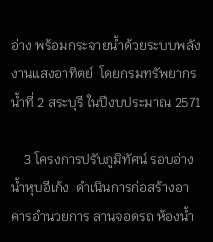อ่าง พร้อมกระจายน้ำด้วยระบบพลังงานแสงอาทิตย์  โดยกรมทรัพยากรน้ำที่ 2 สระบุรี ในปีงบประมาณ 2571

    3 โครงการปรับภูมิทัศน์ รอบอ่างน้ำหุบอีเก้ง  ดำเนินการก่อสร้างอาคารอำนวยการ ลานจอดรถ ห้องน้ำ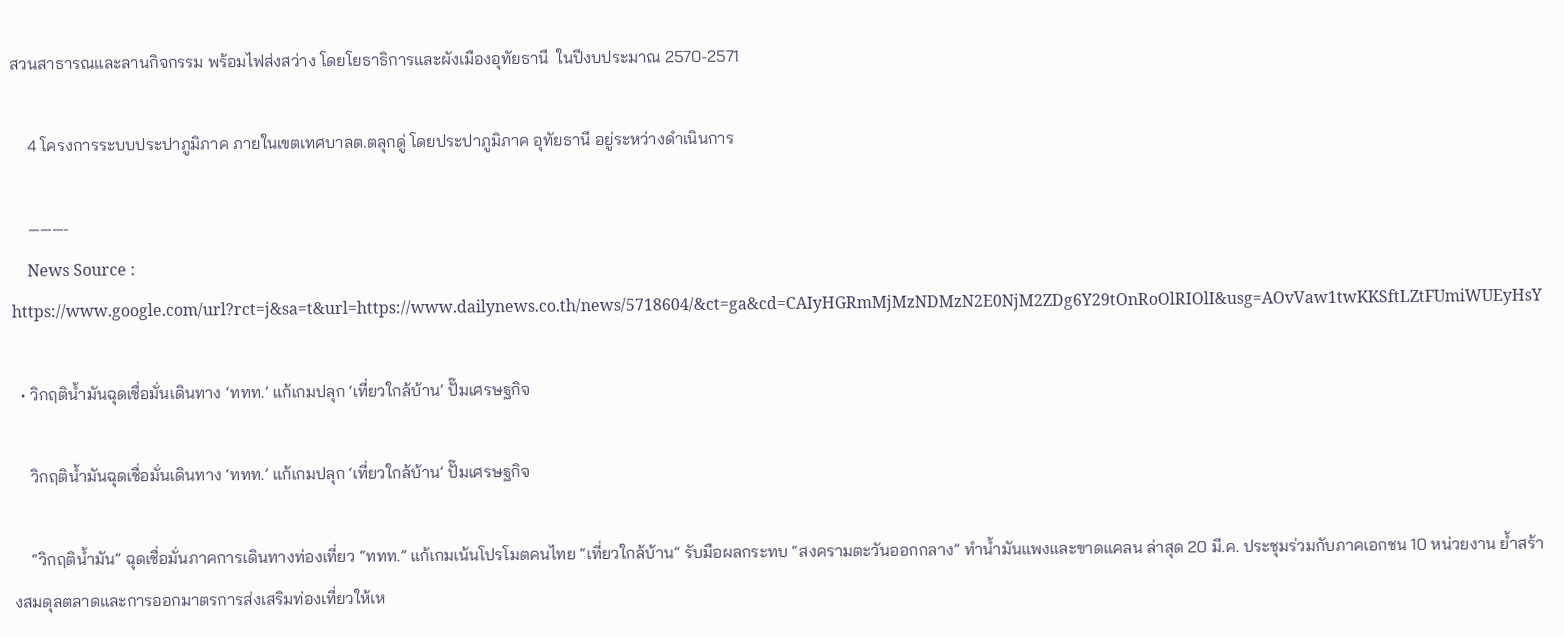สวนสาธารณและลานกิจกรรม พร้อมไฟส่งสว่าง โดยโยธาธิการและผังเมืองอุทัยธานี  ในปีงบประมาณ 2570-2571

    4 โครงการระบบประปาภูมิภาค ภายในเขตเทศบาลต.ตลุกดู่ โดยประปาภูมิภาค อุทัยธานี อยู่ระหว่างดำเนินการ

    ———-
    News Source : https://www.google.com/url?rct=j&sa=t&url=https://www.dailynews.co.th/news/5718604/&ct=ga&cd=CAIyHGRmMjMzNDMzN2E0NjM2ZDg6Y29tOnRoOlRIOlI&usg=AOvVaw1twKKSftLZtFUmiWUEyHsY

  • วิกฤติน้ำมันฉุดเชื่อมั่นเดินทาง ‘ททท.’ แก้เกมปลุก ‘เที่ยวใกล้บ้าน’ ปั๊มเศรษฐกิจ

    วิกฤติน้ำมันฉุดเชื่อมั่นเดินทาง ‘ททท.’ แก้เกมปลุก ‘เที่ยวใกล้บ้าน’ ปั๊มเศรษฐกิจ

    “วิกฤติน้ำมัน” ฉุดเชื่อมั่นภาคการเดินทางท่องเที่ยว “ททท.” แก้เกมเน้นโปรโมตคนไทย “เที่ยวใกล้บ้าน” รับมือผลกระทบ “สงครามตะวันออกกลาง” ทำน้ำมันแพงและขาดแคลน ล่าสุด 20 มี.ค. ประชุมร่วมกับภาคเอกชน 10 หน่วยงาน ย้ำสร้างสมดุลตลาดและการออกมาตรการส่งเสริมท่องเที่ยวให้เห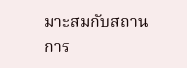มาะสมกับสถานการ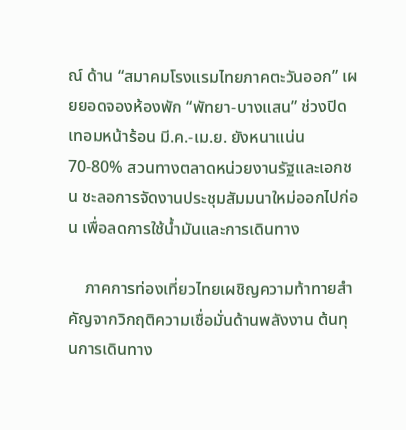ณ์ ด้าน “สมาคมโรงแรมไทยภาคตะวันออก” เผยยอดจองห้องพัก “พัทยา-บางแสน” ช่วงปิดเทอมหน้าร้อน มี.ค.-เม.ย. ยังหนาแน่น 70-80% สวนทางตลาดหน่วยงานรัฐและเอกชน ชะลอการจัดงานประชุมสัมมนาใหม่ออกไปก่อน เพื่อลดการใช้น้ำมันและการเดินทาง

    ภาคการท่องเที่ยวไทยเผชิญความท้าทายสำคัญจากวิกฤติความเชื่อมั่นด้านพลังงาน ต้นทุนการเดินทาง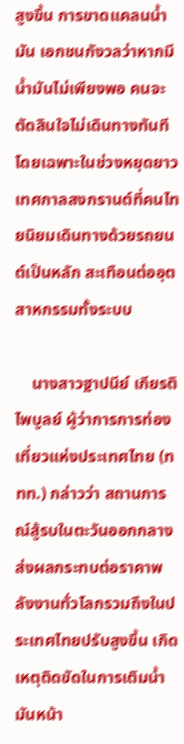สูงขึ้น การขาดแคลนน้ำมัน เอกชนกังวลว่าหากมีน้ำมันไม่เพียงพอ คนจะตัดสินใจไม่เดินทางทันที โดยเฉพาะในช่วงหยุดยาวเทศกาลสงกรานต์ที่คนไทยนิยมเดินทางด้วยรถยนต์เป็นหลัก สะเทือนต่ออุตสาหกรรมทั้งระบบ

    นางสาวฐาปนีย์ เกียรติไพบูลย์ ผู้ว่าการการท่องเที่ยวแห่งประเทศไทย (ททท.) กล่าวว่า สถานการณ์สู้รบในตะวันออกกลางส่งผลกระทบต่อราคาพลังงานทั่วโลกรวมถึงในประเทศไทยปรับสูงขึ้น เกิดเหตุติดขัดในการเติมน้ำมันหน้า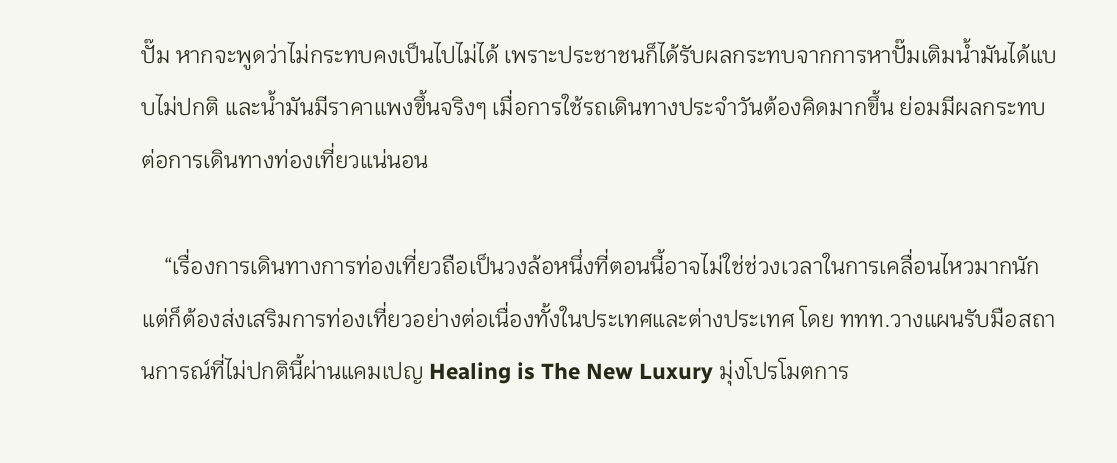ปั๊ม หากจะพูดว่าไม่กระทบคงเป็นไปไม่ได้ เพราะประชาชนก็ได้รับผลกระทบจากการหาปั๊มเติมน้ำมันได้แบบไม่ปกติ และน้ำมันมีราคาแพงขึ้นจริงๆ เมื่อการใช้รถเดินทางประจำวันต้องคิดมากขึ้น ย่อมมีผลกระทบต่อการเดินทางท่องเที่ยวแน่นอน

    “เรื่องการเดินทางการท่องเที่ยวถือเป็นวงล้อหนึ่งที่ตอนนี้อาจไม่ใช่ช่วงเวลาในการเคลื่อนไหวมากนัก แต่ก็ต้องส่งเสริมการท่องเที่ยวอย่างต่อเนื่องทั้งในประเทศและต่างประเทศ โดย ททท.วางแผนรับมือสถานการณ์ที่ไม่ปกตินี้ผ่านแคมเปญ Healing is The New Luxury มุ่งโปรโมตการ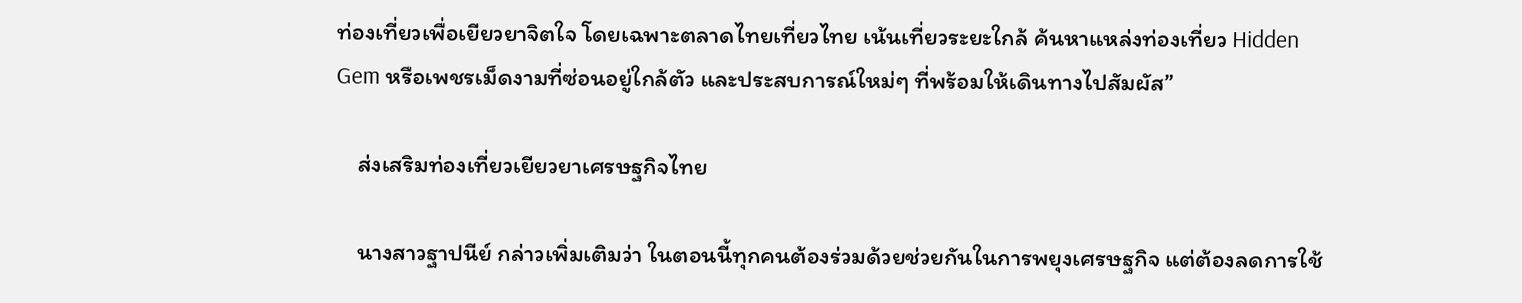ท่องเที่ยวเพื่อเยียวยาจิตใจ โดยเฉพาะตลาดไทยเที่ยวไทย เน้นเที่ยวระยะใกล้ ค้นหาแหล่งท่องเที่ยว Hidden Gem หรือเพชรเม็ดงามที่ซ่อนอยู่ใกล้ตัว และประสบการณ์ใหม่ๆ ที่พร้อมให้เดินทางไปสัมผัส”

    ส่งเสริมท่องเที่ยวเยียวยาเศรษฐกิจไทย

    นางสาวฐาปนีย์ กล่าวเพิ่มเติมว่า ในตอนนี้ทุกคนต้องร่วมด้วยช่วยกันในการพยุงเศรษฐกิจ แต่ต้องลดการใช้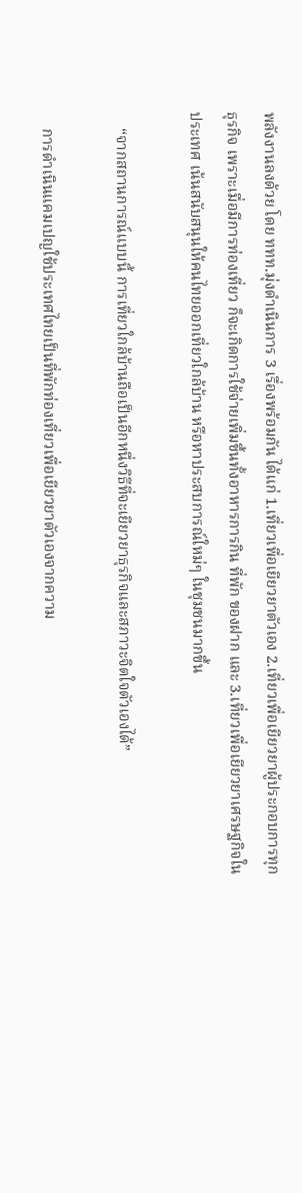พลังงานลงด้วย โดย ททท.มุ่งดำเนินการ 3 เรื่องพร้อมกัน ได้แก่ 1.เที่ยวเพื่อเยียวยาตัวเอง 2.เที่ยวเพื่อเยียวยาผู้ประกอบการทุกธุรกิจ เพราะเมื่อมีการท่องเที่ยว ก็จะเกิดการใช้จ่ายเพิ่มขึ้นทั้งอาหารการกิน ที่พัก ของฝาก และ 3.เที่ยวเพื่อเยียวยาเศรษฐกิจในประเทศ เน้นสนับสนุนให้คนไทยออกเที่ยวใกล้บ้าน หรือหาประสบการณ์ใหม่ๆ ในชุมชนมากขึ้น

    “จากสถานการณ์แบบนี้ การเที่ยวใกล้บ้านถือเป็นอีกหนึ่งวิธีที่จะเยียวยาธุรกิจและสภาวะจิตใจตัวเองได้”

    การดำเนินแคมเปญใช้ประเทศไทยเป็นที่พักท่องเที่ยวเพื่อเยียวยาตัวเองจากความ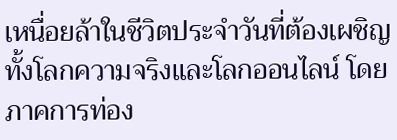เหนื่อยล้าในชีวิตประจำวันที่ต้องเผชิญทั้งโลกความจริงและโลกออนไลน์ โดยภาคการท่อง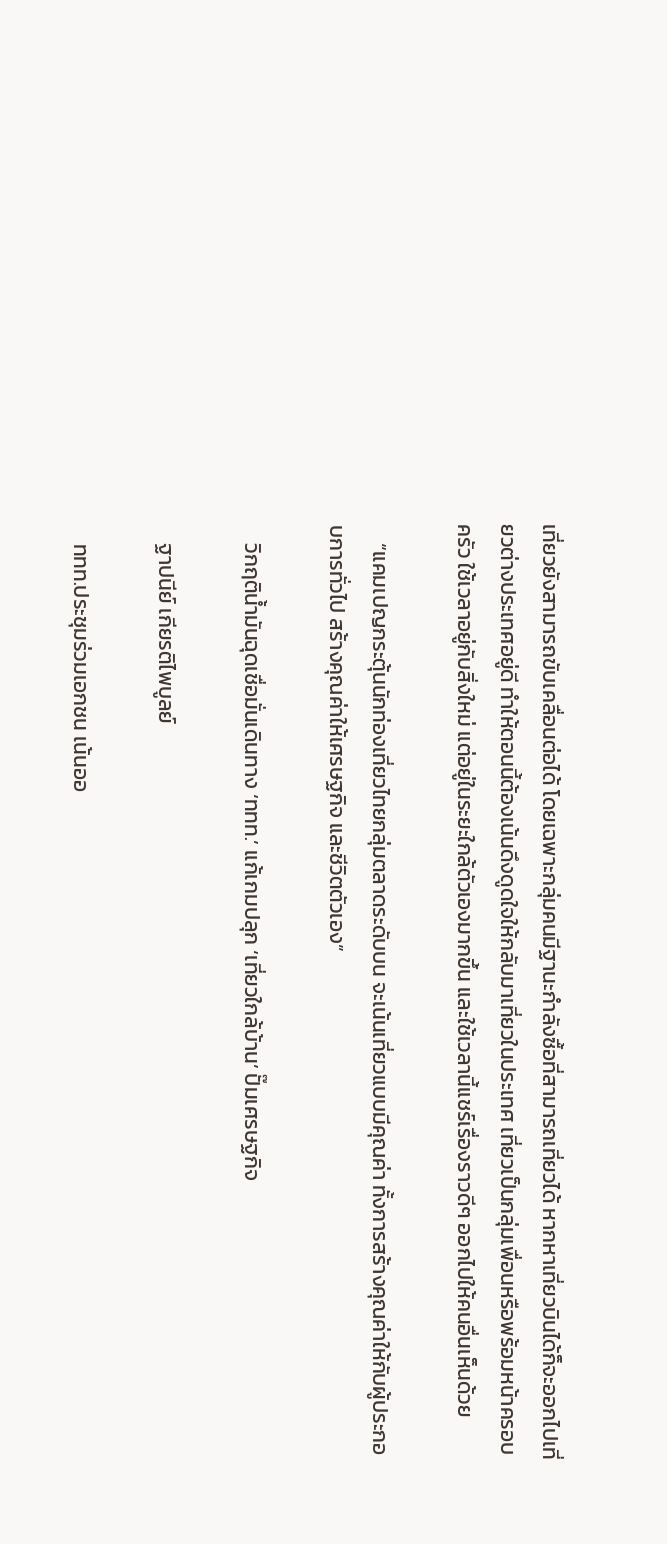เที่ยวยังสามารถขับเคลื่อนต่อได้ โดยเฉพาะกลุ่มคนมีฐานะกำลังซื้อที่สามารถเที่ยวได้ หากหาเที่ยวบินได้ก็จะออกไปเที่ยวต่างประเทศอยู่ดี ทำให้ตอนนี้ต้องเน้นดึงดูดใจให้กลับมาเที่ยวในประเทศ เที่ยวเป็นกลุ่มเพื่อนหรือพร้อมหน้าครอบครัว ใช้เวลาอยู่กับสิ่งใหม่ แต่อยู่ในระยะใกล้ตัวเองมากขึ้น และใช้เวลานี้แชร์เรื่องราวดีๆ ออกไปให้คนอื่นเห็นด้วย

    “แคมเปญกระตุ้นนักท่องเที่ยวไทยกลุ่มตลาดระดับบน จะเน้นเที่ยวแบบมีคุณค่า ทั้งการสร้างคุณค่าให้กับผู้ประกอบการทั่วไป สร้างคุณค่าให้เศรษฐกิจ และชีวิตตัวเอง”

    วิกฤติน้ำมันฉุดเชื่อมั่นเดินทาง ‘ททท.’ แก้เกมปลุก ‘เที่ยวใกล้บ้าน’ ปั๊มเศรษฐกิจ

    ฐาปนีย์ เกียรติไพบูลย์

    ททท.ประชุมร่วมเอกชน เน้นออ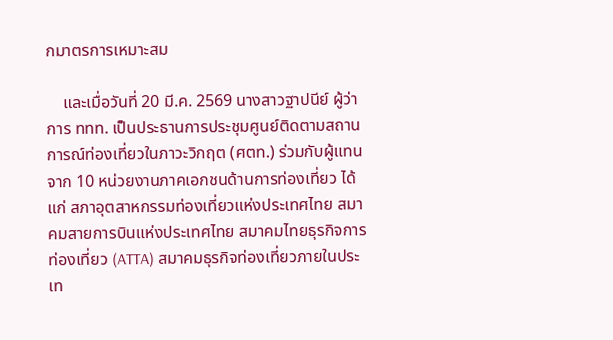กมาตรการเหมาะสม

    และเมื่อวันที่ 20 มี.ค. 2569 นางสาวฐาปนีย์ ผู้ว่าการ ททท. เป็นประธานการประชุมศูนย์ติดตามสถานการณ์ท่องเที่ยวในภาวะวิกฤต (ศตท.) ร่วมกับผู้แทนจาก 10 หน่วยงานภาคเอกชนด้านการท่องเที่ยว ได้แก่ สภาอุตสาหกรรมท่องเที่ยวแห่งประเทศไทย สมาคมสายการบินแห่งประเทศไทย สมาคมไทยธุรกิจการท่องเที่ยว (ATTA) สมาคมธุรกิจท่องเที่ยวภายในประเท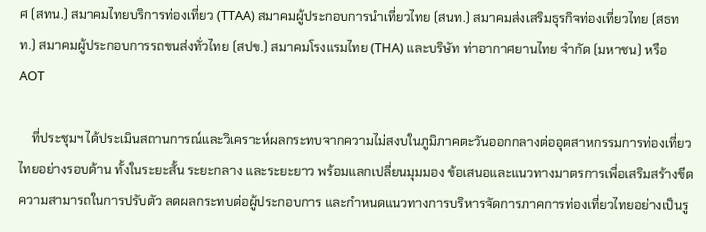ศ (สทน.) สมาคมไทยบริการท่องเที่ยว (TTAA) สมาคมผู้ประกอบการนำเที่ยวไทย (สนท.) สมาคมส่งเสริมธุรกิจท่องเที่ยวไทย (สธทท.) สมาคมผู้ประกอบการรถขนส่งทั่วไทย (สปข.) สมาคมโรงแรมไทย (THA) และบริษัท ท่าอากาศยานไทย จำกัด (มหาชน) หรือ AOT

    ที่ประชุมฯ ได้ประเมินสถานการณ์และวิเคราะห์ผลกระทบจากความไม่สงบในภูมิภาคตะวันออกกลางต่ออุตสาหกรรมการท่องเที่ยวไทยอย่างรอบด้าน ทั้งในระยะสั้น ระยะกลาง และระยะยาว พร้อมแลกเปลี่ยนมุมมอง ข้อเสนอและแนวทางมาตรการเพื่อเสริมสร้างขีดความสามารถในการปรับตัว ลดผลกระทบต่อผู้ประกอบการ และกำหนดแนวทางการบริหารจัดการภาคการท่องเที่ยวไทยอย่างเป็นรู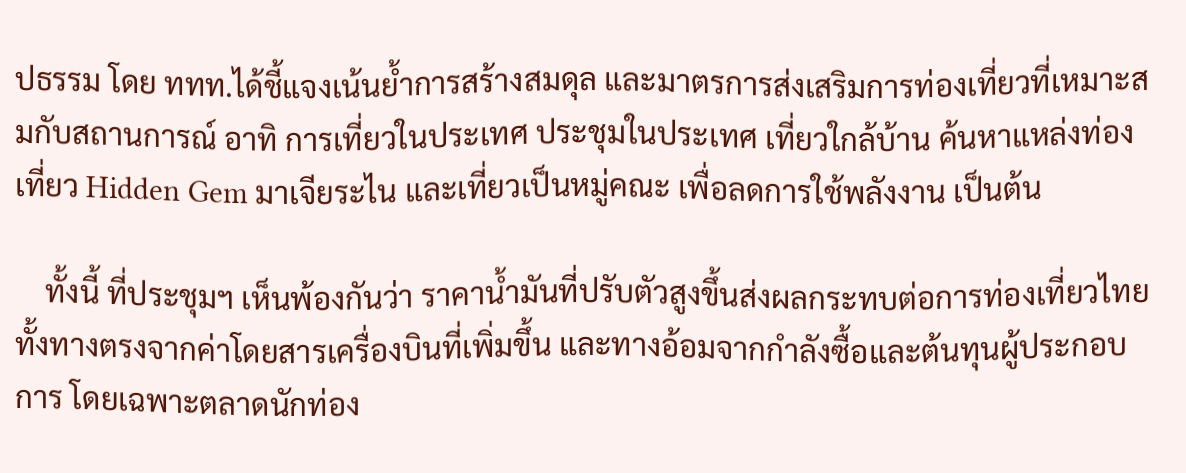ปธรรม โดย ททท.ได้ชี้แจงเน้นย้ำการสร้างสมดุล และมาตรการส่งเสริมการท่องเที่ยวที่เหมาะสมกับสถานการณ์ อาทิ การเที่ยวในประเทศ ประชุมในประเทศ เที่ยวใกล้บ้าน ค้นหาแหล่งท่องเที่ยว Hidden Gem มาเจียระไน และเที่ยวเป็นหมู่คณะ เพื่อลดการใช้พลังงาน เป็นต้น

    ทั้งนี้ ที่ประชุมฯ เห็นพ้องกันว่า ราคาน้ำมันที่ปรับตัวสูงขึ้นส่งผลกระทบต่อการท่องเที่ยวไทยทั้งทางตรงจากค่าโดยสารเครื่องบินที่เพิ่มขึ้น และทางอ้อมจากกำลังซื้อและต้นทุนผู้ประกอบการ โดยเฉพาะตลาดนักท่อง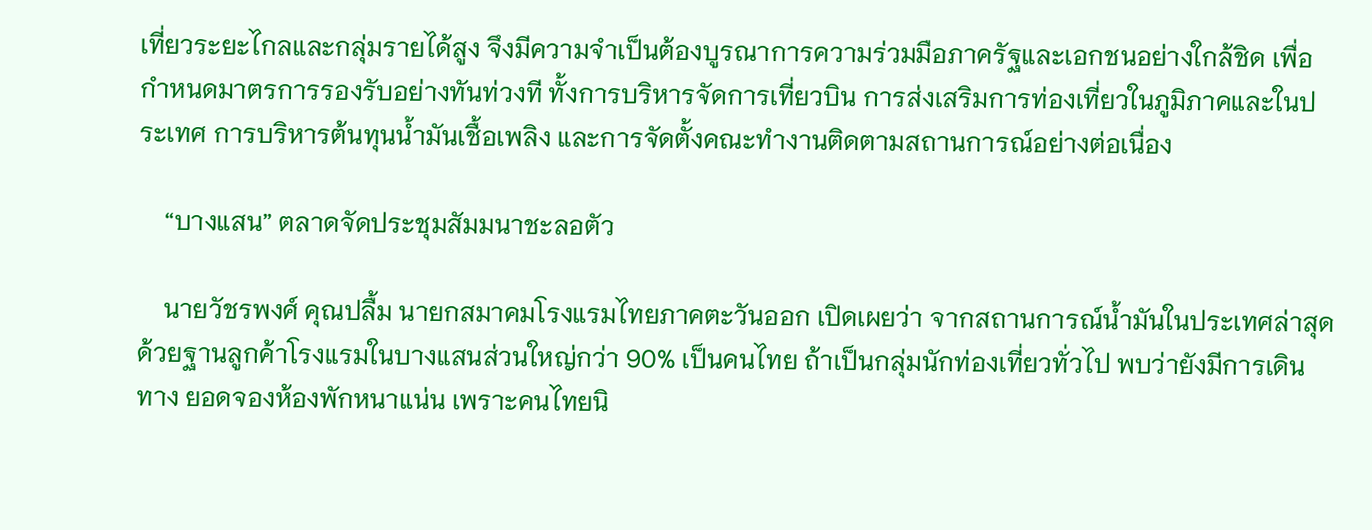เที่ยวระยะไกลและกลุ่มรายได้สูง จึงมีความจำเป็นต้องบูรณาการความร่วมมือภาครัฐและเอกชนอย่างใกล้ชิด เพื่อกำหนดมาตรการรองรับอย่างทันท่วงที ทั้งการบริหารจัดการเที่ยวบิน การส่งเสริมการท่องเที่ยวในภูมิภาคและในประเทศ การบริหารต้นทุนน้ำมันเชื้อเพลิง และการจัดตั้งคณะทำงานติดตามสถานการณ์อย่างต่อเนื่อง

    “บางแสน” ตลาดจัดประชุมสัมมนาชะลอตัว

    นายวัชรพงศ์ คุณปลื้ม นายกสมาคมโรงแรมไทยภาคตะวันออก เปิดเผยว่า จากสถานการณ์น้ำมันในประเทศล่าสุด ด้วยฐานลูกค้าโรงแรมในบางแสนส่วนใหญ่กว่า 90% เป็นคนไทย ถ้าเป็นกลุ่มนักท่องเที่ยวทั่วไป พบว่ายังมีการเดินทาง ยอดจองห้องพักหนาแน่น เพราะคนไทยนิ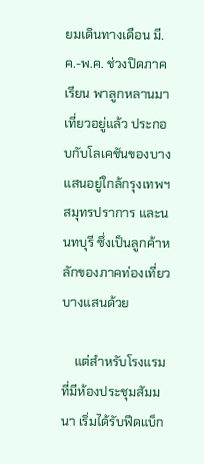ยมเดินทางเดือน มี.ค.-พ.ค. ช่วงปิดภาคเรียน พาลูกหลานมาเที่ยวอยู่แล้ว ประกอบกับโลเคชันของบางแสนอยู่ใกล้กรุงเทพฯ สมุทรปราการ และนนทบุรี ซึ่งเป็นลูกค้าหลักของภาคท่องเที่ยวบางแสนด้วย

    แต่สำหรับโรงแรมที่มีห้องประชุมสัมมนา เริ่มได้รับฟีดแบ็ก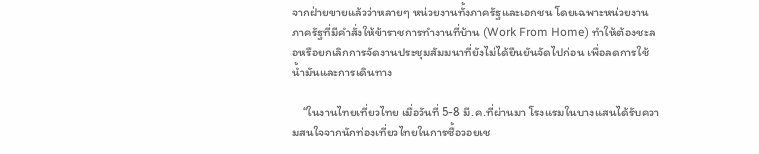จากฝ่ายขายแล้วว่าหลายๆ หน่วยงานทั้งภาครัฐและเอกชน โดยเฉพาะหน่วยงานภาครัฐที่มีคำสั่งให้ข้าราชการทำงานที่บ้าน (Work From Home) ทำให้ต้องชะลอหรือยกเลิกการจัดงานประชุมสัมมนาที่ยังไม่ได้ยืนยันจัดไปก่อน เพื่อลดการใช้น้ำมันและการเดินทาง

    “ในงานไทยเที่ยวไทย เมื่อวันที่ 5-8 มี.ค.ที่ผ่านมา โรงแรมในบางแสนได้รับความสนใจจากนักท่องเที่ยวไทยในการซื้อวอยเช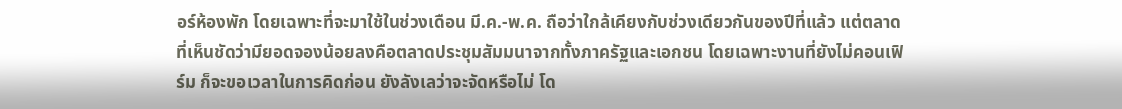อร์ห้องพัก โดยเฉพาะที่จะมาใช้ในช่วงเดือน มี.ค.-พ.ค. ถือว่าใกล้เคียงกับช่วงเดียวกันของปีที่แล้ว แต่ตลาดที่เห็นชัดว่ามียอดจองน้อยลงคือตลาดประชุมสัมมนาจากทั้งภาครัฐและเอกชน โดยเฉพาะงานที่ยังไม่คอนเฟิร์ม ก็จะขอเวลาในการคิดก่อน ยังลังเลว่าจะจัดหรือไม่ โด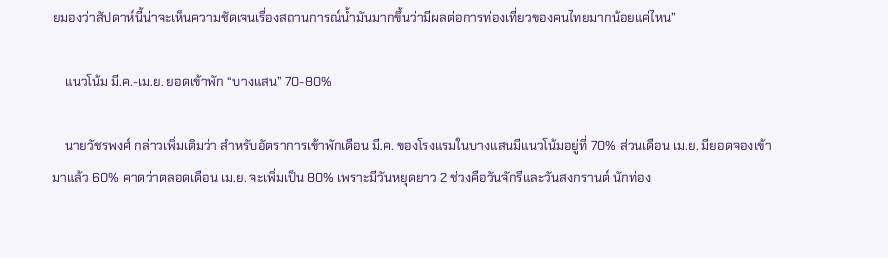ยมองว่าสัปดาห์นี้น่าจะเห็นความชัดเจนเรื่องสถานการณ์น้ำมันมากขึ้นว่ามีผลต่อการท่องเที่ยวของคนไทยมากน้อยแค่ไหน”

    แนวโน้ม มี.ค.-เม.ย. ยอดเข้าพัก “บางแสน” 70-80%

    นายวัชรพงศ์ กล่าวเพิ่มเติมว่า สำหรับอัตราการเข้าพักเดือน มี.ค. ของโรงแรมในบางแสนมีแนวโน้มอยู่ที่ 70% ส่วนเดือน เม.ย. มียอดจองเข้ามาแล้ว 60% คาดว่าตลอดเดือน เม.ย. จะเพิ่มเป็น 80% เพราะมีวันหยุดยาว 2 ช่วงคือวันจักรีและวันสงกรานต์ นักท่อง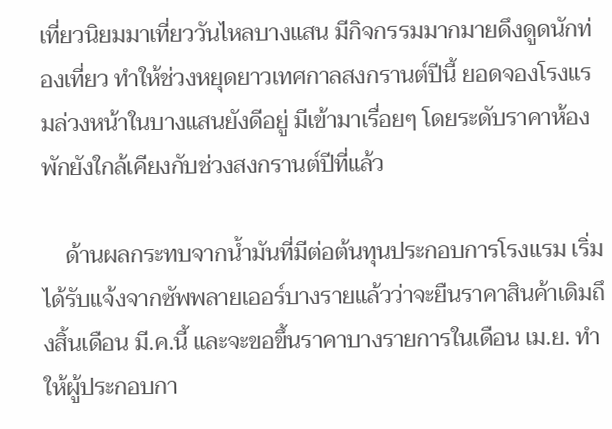เที่ยวนิยมมาเที่ยววันไหลบางแสน มีกิจกรรมมากมายดึงดูดนักท่องเที่ยว ทำให้ช่วงหยุดยาวเทศกาลสงกรานต์ปีนี้ ยอดจองโรงแรมล่วงหน้าในบางแสนยังดีอยู่ มีเข้ามาเรื่อยๆ โดยระดับราคาห้องพักยังใกล้เคียงกับช่วงสงกรานต์ปีที่แล้ว

    ด้านผลกระทบจากน้ำมันที่มีต่อต้นทุนประกอบการโรงแรม เริ่มได้รับแจ้งจากซัพพลายเออร์บางรายแล้วว่าจะยืนราคาสินค้าเดิมถึงสิ้นเดือน มี.ค.นี้ และจะขอขึ้นราคาบางรายการในเดือน เม.ย. ทำให้ผู้ประกอบกา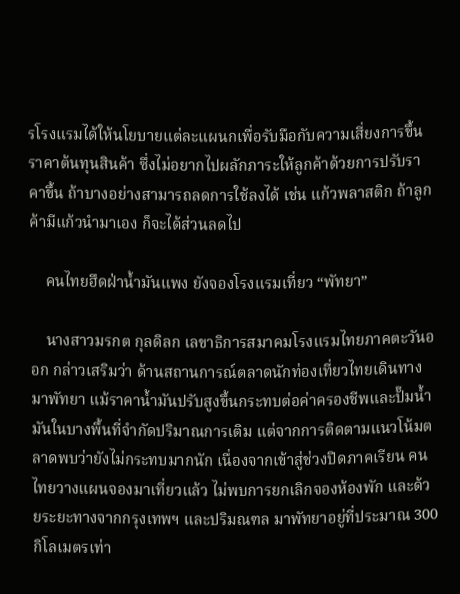รโรงแรมได้ให้นโยบายแต่ละแผนกเพื่อรับมือกับความเสี่ยงการขึ้นราคาต้นทุนสินค้า ซึ่งไม่อยากไปผลักภาระให้ลูกค้าด้วยการปรับราคาขึ้น ถ้าบางอย่างสามารถลดการใช้ลงได้ เช่น แก้วพลาสติก ถ้าลูกค้ามีแก้วนำมาเอง ก็จะได้ส่วนลดไป

    คนไทยฮึดฝ่าน้ำมันแพง ยังจองโรงแรมเที่ยว “พัทยา”

    นางสาวมรกต กุลดิลก เลขาธิการสมาคมโรงแรมไทยภาคตะวันออก กล่าวเสริมว่า ด้านสถานการณ์ตลาดนักท่องเที่ยวไทยเดินทางมาพัทยา แม้ราคาน้ำมันปรับสูงขึ้นกระทบต่อค่าครองชีพและปั๊มน้ำมันในบางพื้นที่จำกัดปริมาณการเติม แต่จากการติดตามแนวโน้มตลาดพบว่ายังไม่กระทบมากนัก เนื่องจากเข้าสู่ช่วงปิดภาคเรียน คนไทยวางแผนจองมาเที่ยวแล้ว ไม่พบการยกเลิกจองห้องพัก และด้วยระยะทางจากกรุงเทพฯ และปริมณฑล มาพัทยาอยู่ที่ประมาณ 300 กิโลเมตรเท่า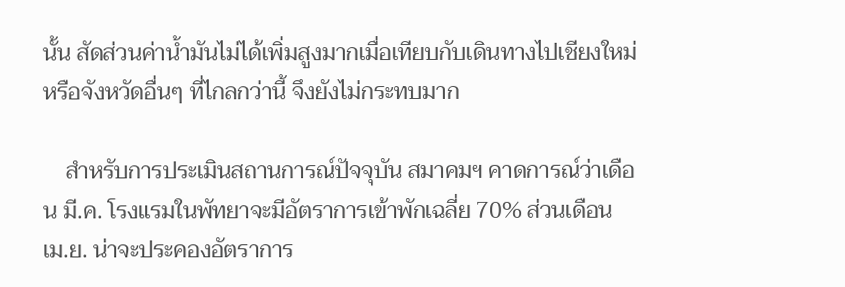นั้น สัดส่วนค่าน้ำมันไม่ได้เพิ่มสูงมากเมื่อเทียบกับเดินทางไปเชียงใหม่หรือจังหวัดอื่นๆ ที่ไกลกว่านี้ จึงยังไม่กระทบมาก

    สำหรับการประเมินสถานการณ์ปัจจุบัน สมาคมฯ คาดการณ์ว่าเดือน มี.ค. โรงแรมในพัทยาจะมีอัตราการเข้าพักเฉลี่ย 70% ส่วนเดือน เม.ย. น่าจะประคองอัตราการ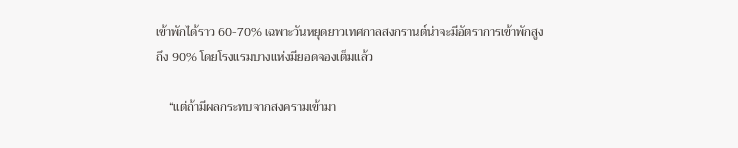เข้าพักได้ราว 60-70% เฉพาะวันหยุดยาวเทศกาลสงกรานต์น่าจะมีอัตราการเข้าพักสูงถึง 90% โดยโรงแรมบางแห่งมียอดจองเต็มแล้ว

    “แต่ถ้ามีผลกระทบจากสงครามเข้ามา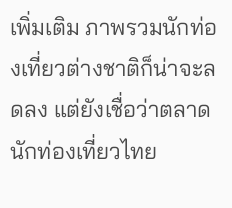เพิ่มเติม ภาพรวมนักท่องเที่ยวต่างชาติก็น่าจะลดลง แต่ยังเชื่อว่าตลาดนักท่องเที่ยวไทย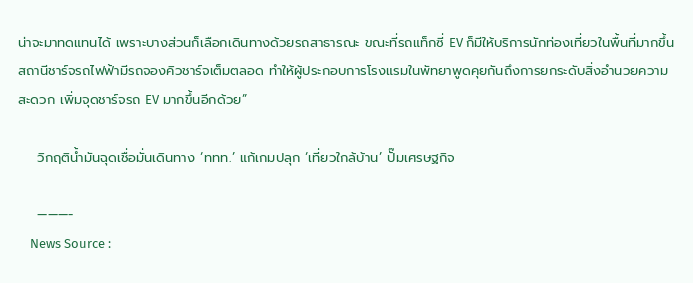น่าจะมาทดแทนได้ เพราะบางส่วนก็เลือกเดินทางด้วยรถสาธารณะ ขณะที่รถแท็กซี่ EV ก็มีให้บริการนักท่องเที่ยวในพื้นที่มากขึ้น สถานีชาร์จรถไฟฟ้ามีรถจองคิวชาร์จเต็มตลอด ทำให้ผู้ประกอบการโรงแรมในพัทยาพูดคุยกันถึงการยกระดับสิ่งอำนวยความสะดวก เพิ่มจุดชาร์จรถ EV มากขึ้นอีกด้วย”

    วิกฤติน้ำมันฉุดเชื่อมั่นเดินทาง ‘ททท.’ แก้เกมปลุก ‘เที่ยวใกล้บ้าน’ ปั๊มเศรษฐกิจ

    ———-
    News Source :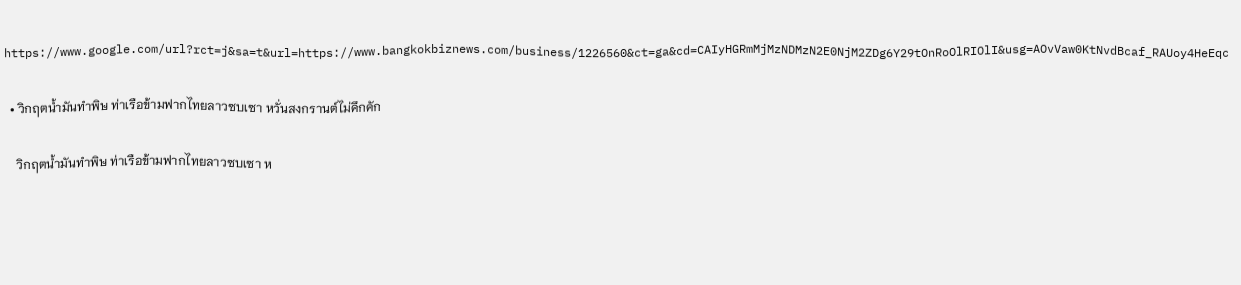https://www.google.com/url?rct=j&sa=t&url=https://www.bangkokbiznews.com/business/1226560&ct=ga&cd=CAIyHGRmMjMzNDMzN2E0NjM2ZDg6Y29tOnRoOlRIOlI&usg=AOvVaw0KtNvdBcaf_RAUoy4HeEqc

  • วิกฤตน้ำมันทำพิษ ท่าเรือข้ามฟากไทยลาวซบเซา หวั่นสงกรานต์ไม่คึกคัก

    วิกฤตน้ำมันทำพิษ ท่าเรือข้ามฟากไทยลาวซบเซา ห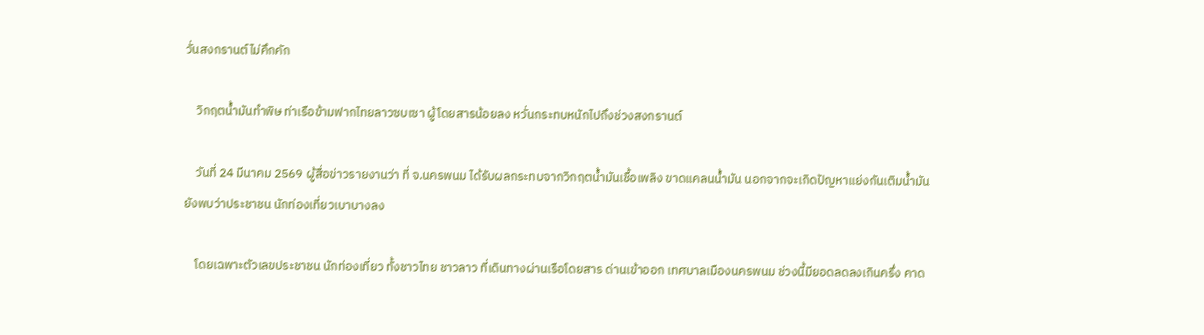วั่นสงกรานต์ไม่คึกคัก

    วิกฤตน้ำมันทำพิษ ท่าเรือข้ามฟากไทยลาวซบเซา ผู้โดยสารน้อยลง หวั่นกระทบหนักไปถึงช่วงสงกรานต์

    วันที่ 24 มีนาคม 2569 ผู้สื่อข่าวรายงานว่า ที่ จ.นครพนม ได้รับผลกระทบจากวิกฤตน้ำมันเชื้อเพลิง ขาดแคลนน้ำมัน นอกจากจะเกิดปัญหาแย่งกันเติมน้ำมัน ยังพบว่าประชาชน นักท่องเที่ยวเบาบางลง

    โดยเฉพาะตัวเลขประชาชน นักท่องเที่ยว ทั้งชาวไทย ชาวลาว ที่เดินทางผ่านเรือโดยสาร ด่านเข้าออก เทศบาลเมืองนครพนม ช่วงนี้มียอดลดลงเกินครึ่ง คาด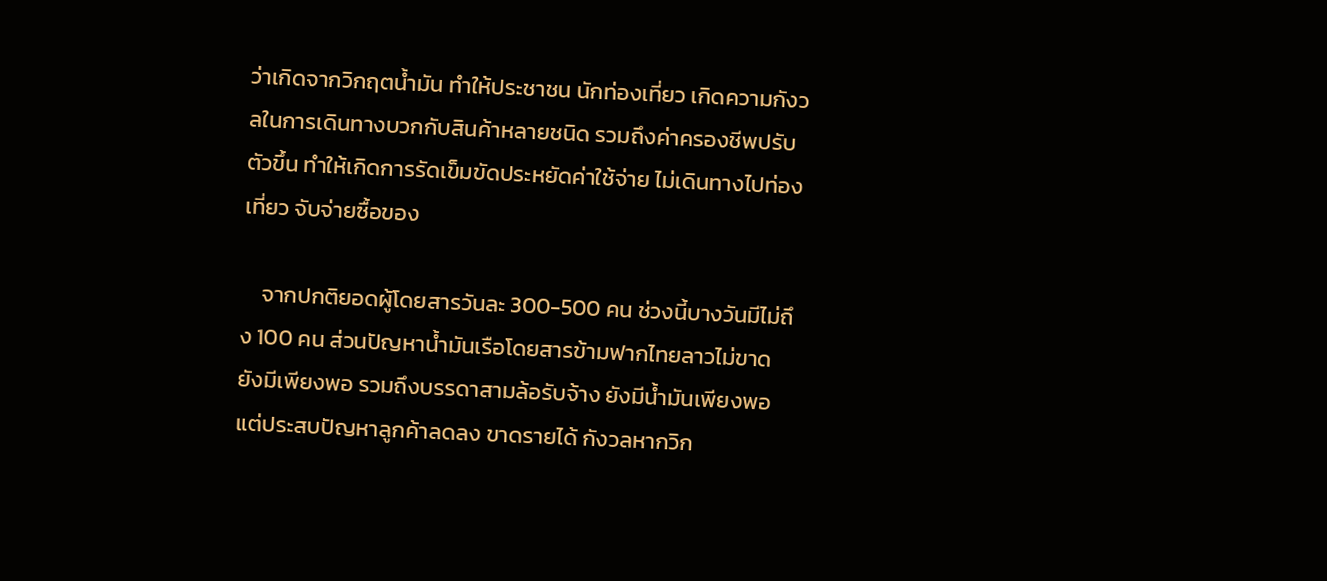ว่าเกิดจากวิกฤตน้ำมัน ทำให้ประชาชน นักท่องเที่ยว เกิดความกังวลในการเดินทางบวกกับสินค้าหลายชนิด รวมถึงค่าครองชีพปรับตัวขึ้น ทำให้เกิดการรัดเข็มขัดประหยัดค่าใช้จ่าย ไม่เดินทางไปท่องเที่ยว จับจ่ายซื้อของ

    จากปกติยอดผู้โดยสารวันละ 300-500 คน ช่วงนี้บางวันมีไม่ถึง 100 คน ส่วนปัญหาน้ำมันเรือโดยสารข้ามฟากไทยลาวไม่ขาด ยังมีเพียงพอ รวมถึงบรรดาสามล้อรับจ้าง ยังมีน้ำมันเพียงพอ แต่ประสบปัญหาลูกค้าลดลง ขาดรายได้ กังวลหากวิก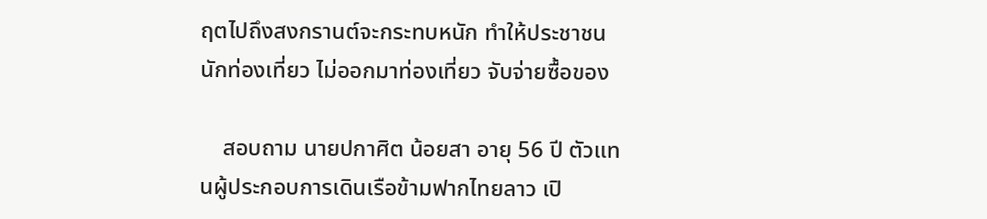ฤตไปถึงสงกรานต์จะกระทบหนัก ทำให้ประชาชน นักท่องเที่ยว ไม่ออกมาท่องเที่ยว จับจ่ายซื้อของ

    สอบถาม นายปกาศิต น้อยสา อายุ 56 ปี ตัวแทนผู้ประกอบการเดินเรือข้ามฟากไทยลาว เปิ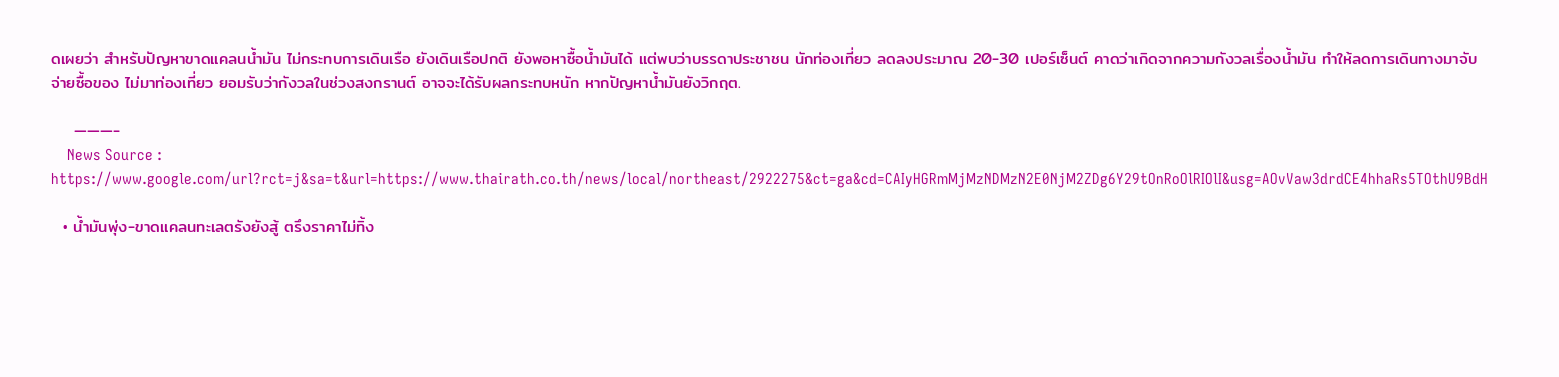ดเผยว่า สำหรับปัญหาขาดแคลนน้ำมัน ไม่กระทบการเดินเรือ ยังเดินเรือปกติ ยังพอหาซื้อน้ำมันได้ แต่พบว่าบรรดาประชาชน นักท่องเที่ยว ลดลงประมาณ 20-30 เปอร์เซ็นต์ คาดว่าเกิดจากความกังวลเรื่องน้ำมัน ทำให้ลดการเดินทางมาจับจ่ายซื้อของ ไม่มาท่องเที่ยว ยอมรับว่ากังวลในช่วงสงกรานต์ อาจจะได้รับผลกระทบหนัก หากปัญหาน้ำมันยังวิกฤต.

    ———-
    News Source : https://www.google.com/url?rct=j&sa=t&url=https://www.thairath.co.th/news/local/northeast/2922275&ct=ga&cd=CAIyHGRmMjMzNDMzN2E0NjM2ZDg6Y29tOnRoOlRIOlI&usg=AOvVaw3drdCE4hhaRs5TOthU9BdH

  • น้ำมันพุ่ง-ขาดแคลนทะเลตรังยังสู้ ตรึงราคาไม่ทิ้ง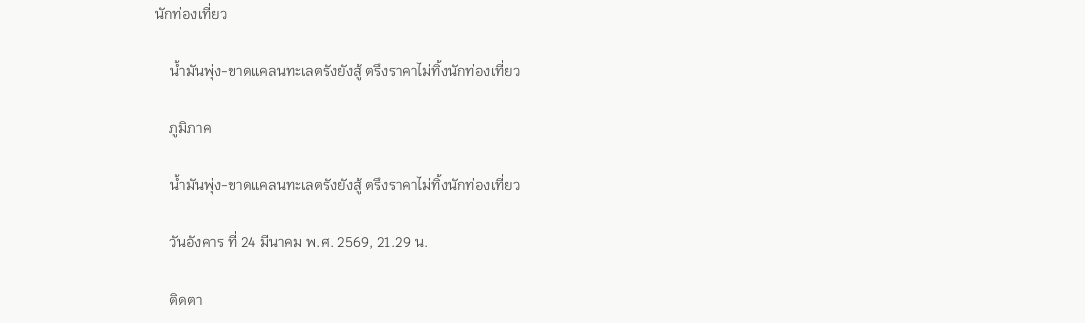นักท่องเที่ยว

    น้ำมันพุ่ง-ขาดแคลนทะเลตรังยังสู้ ตรึงราคาไม่ทิ้งนักท่องเที่ยว

    ภูมิภาค

    น้ำมันพุ่ง-ขาดแคลนทะเลตรังยังสู้ ตรึงราคาไม่ทิ้งนักท่องเที่ยว

    วันอังคาร ที่ 24 มีนาคม พ.ศ. 2569, 21.29 น.

    ติดตา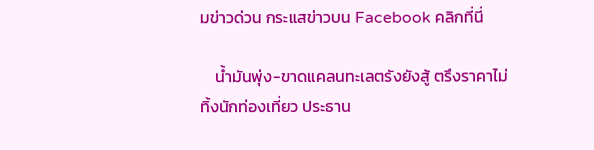มข่าวด่วน กระแสข่าวบน Facebook คลิกที่นี่

    น้ำมันพุ่ง-ขาดแคลนทะเลตรังยังสู้ ตรึงราคาไม่ทิ้งนักท่องเที่ยว ประธาน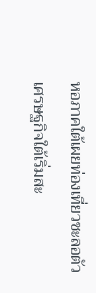หอภาคใต้เผยท่องเที่ยวชะลอตัวเศรษฐกิจใต้เริ่มสะ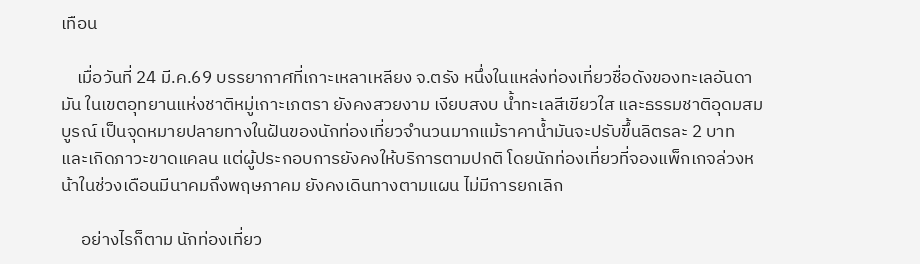เทือน

    เมื่อวันที่ 24 มี.ค.69 บรรยากาศที่เกาะเหลาเหลียง จ.ตรัง หนึ่งในแหล่งท่องเที่ยวชื่อดังของทะเลอันดามัน ในเขตอุทยานแห่งชาติหมู่เกาะเภตรา ยังคงสวยงาม เงียบสงบ น้ำทะเลสีเขียวใส และธรรมชาติอุดมสมบูรณ์ เป็นจุดหมายปลายทางในฝันของนักท่องเที่ยวจำนวนมากแม้ราคาน้ำมันจะปรับขึ้นลิตรละ 2 บาท และเกิดภาวะขาดแคลน แต่ผู้ประกอบการยังคงให้บริการตามปกติ โดยนักท่องเที่ยวที่จองแพ็กเกจล่วงหน้าในช่วงเดือนมีนาคมถึงพฤษภาคม ยังคงเดินทางตามแผน ไม่มีการยกเลิก

     อย่างไรก็ตาม นักท่องเที่ยว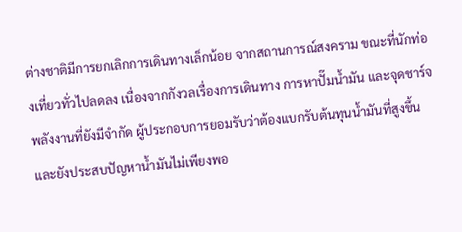ต่างชาติมีการยกเลิกการเดินทางเล็กน้อย จากสถานการณ์สงคราม ขณะที่นักท่องเที่ยวทั่วไปลดลง เนื่องจากกังวลเรื่องการเดินทาง การหาปั๊มน้ำมัน และจุดชาร์จพลังงานที่ยังมีจำกัด ผู้ประกอบการยอมรับว่าต้องแบกรับต้นทุนน้ำมันที่สูงขึ้น และยังประสบปัญหาน้ำมันไม่เพียงพอ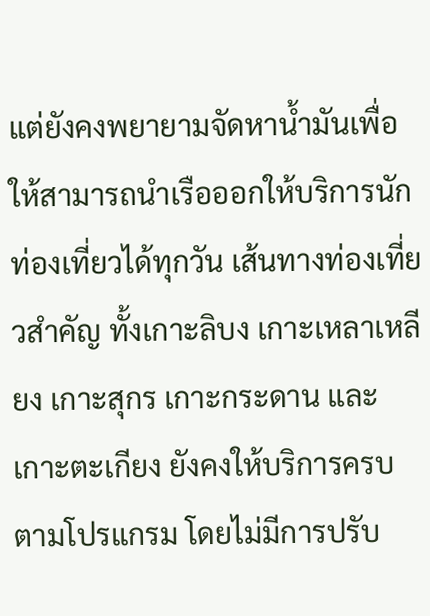แต่ยังคงพยายามจัดหาน้ำมันเพื่อให้สามารถนำเรือออกให้บริการนักท่องเที่ยวได้ทุกวัน เส้นทางท่องเที่ยวสำคัญ ทั้งเกาะลิบง เกาะเหลาเหลียง เกาะสุกร เกาะกระดาน และเกาะตะเกียง ยังคงให้บริการครบตามโปรแกรม โดยไม่มีการปรับ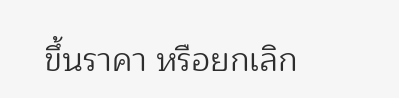ขึ้นราคา หรือยกเลิก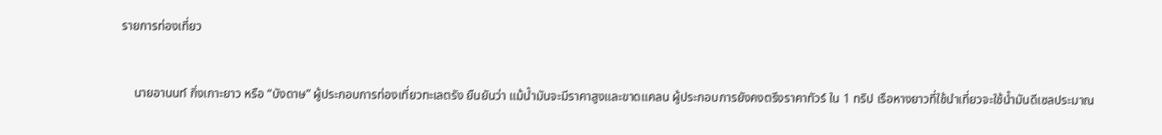รายการท่องเที่ยว


    นายอานนท์ กิ่งเกาะยาว หรือ “บังดาษ” ผู้ประกอบการท่องเที่ยวทะเลตรัง ยืนยันว่า แม้น้ำมันจะมีราคาสูงและขาดแคลน ผู้ประกอบการยังคงตรึงราคาทัวร์ ใน 1 ทริป เรือหางยาวที่ใช้นำเที่ยวจะใช้น้ำมันดีเซลประมาณ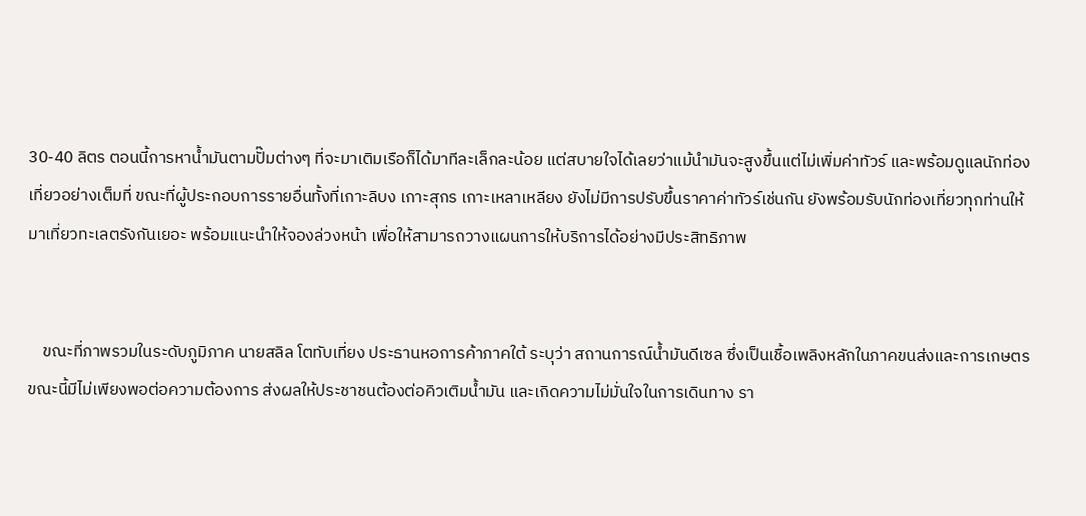30-40 ลิตร ตอนนี้การหาน้ำมันตามปั๊มต่างๆ ที่จะมาเติมเรือก็ได้มาทีละเล็กละน้อย แต่สบายใจได้เลยว่าแม้นำมันจะสูงขึ้นแต่ไม่เพิ่มค่าทัวร์ และพร้อมดูแลนักท่องเที่ยวอย่างเต็มที่ ขณะที่ผู้ประกอบการรายอื่นทั้งที่เกาะลิบง เกาะสุกร เกาะเหลาเหลียง ยังไม่มีการปรับขึ้นราคาค่าทัวร์เช่นกัน ยังพร้อมรับนักท่องเที่ยวทุกท่านให้มาเที่ยวทะเลตรังกันเยอะ พร้อมแนะนำให้จองล่วงหน้า เพื่อให้สามารถวางแผนการให้บริการได้อย่างมีประสิทธิภาพ


    ขณะที่ภาพรวมในระดับภูมิภาค นายสลิล โตทับเที่ยง ประธานหอการค้าภาคใต้ ระบุว่า สถานการณ์น้ำมันดีเซล ซึ่งเป็นเชื้อเพลิงหลักในภาคขนส่งและการเกษตร ขณะนี้มีไม่เพียงพอต่อความต้องการ ส่งผลให้ประชาชนต้องต่อคิวเติมน้ำมัน และเกิดความไม่มั่นใจในการเดินทาง รา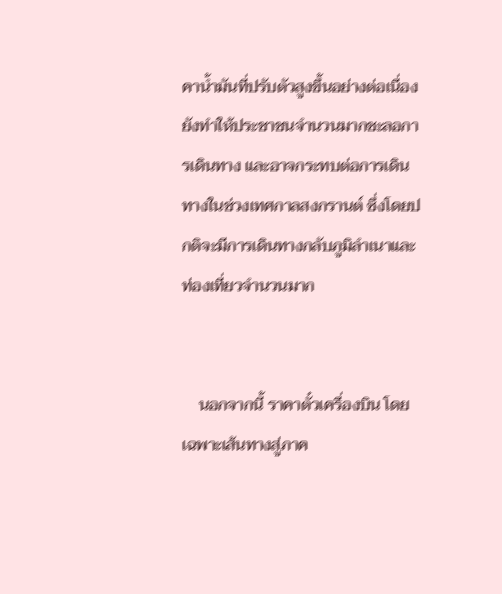คาน้ำมันที่ปรับตัวสูงขึ้นอย่างต่อเนื่อง ยังทำให้ประชาชนจำนวนมากชะลอการเดินทาง และอาจกระทบต่อการเดินทางในช่วงเทศกาลสงกรานต์ ซึ่งโดยปกติจะมีการเดินทางกลับภูมิลำเนาและท่องเที่ยวจำนวนมาก


    นอกจากนี้ ราคาตั๋วเครื่องบิน โดยเฉพาะเส้นทางสู่ภาค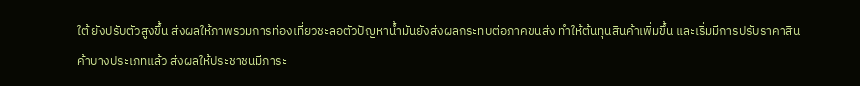ใต้ ยังปรับตัวสูงขึ้น ส่งผลให้ภาพรวมการท่องเที่ยวชะลอตัวปัญหาน้ำมันยังส่งผลกระทบต่อภาคขนส่ง ทำให้ต้นทุนสินค้าเพิ่มขึ้น และเริ่มมีการปรับราคาสินค้าบางประเภทแล้ว ส่งผลให้ประชาชนมีภาระ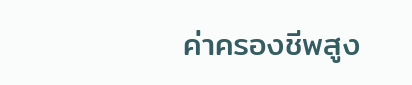ค่าครองชีพสูง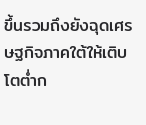ขึ้นรวมถึงยังฉุดเศรษฐกิจภาคใต้ให้เติบโตต่ำก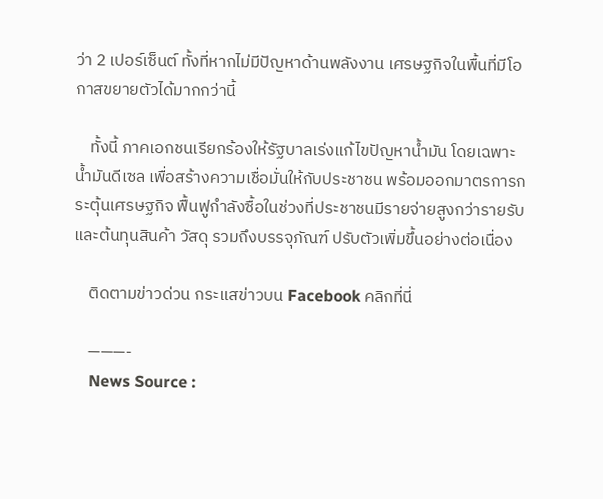ว่า 2 เปอร์เซ็นต์ ทั้งที่หากไม่มีปัญหาด้านพลังงาน เศรษฐกิจในพื้นที่มีโอกาสขยายตัวได้มากกว่านี้

    ทั้งนี้ ภาคเอกชนเรียกร้องให้รัฐบาลเร่งแก้ไขปัญหาน้ำมัน โดยเฉพาะน้ำมันดีเซล เพื่อสร้างความเชื่อมั่นให้กับประชาชน พร้อมออกมาตรการกระตุ้นเศรษฐกิจ ฟื้นฟูกำลังซื้อในช่วงที่ประชาชนมีรายจ่ายสูงกว่ารายรับ และต้นทุนสินค้า วัสดุ รวมถึงบรรจุภัณฑ์ ปรับตัวเพิ่มขึ้นอย่างต่อเนื่อง

    ติดตามข่าวด่วน กระแสข่าวบน Facebook คลิกที่นี่

    ———-
    News Source :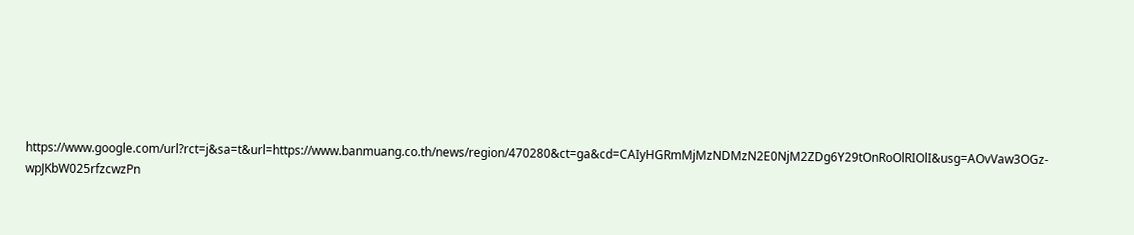https://www.google.com/url?rct=j&sa=t&url=https://www.banmuang.co.th/news/region/470280&ct=ga&cd=CAIyHGRmMjMzNDMzN2E0NjM2ZDg6Y29tOnRoOlRIOlI&usg=AOvVaw3OGz-wpJKbW025rfzcwzPn